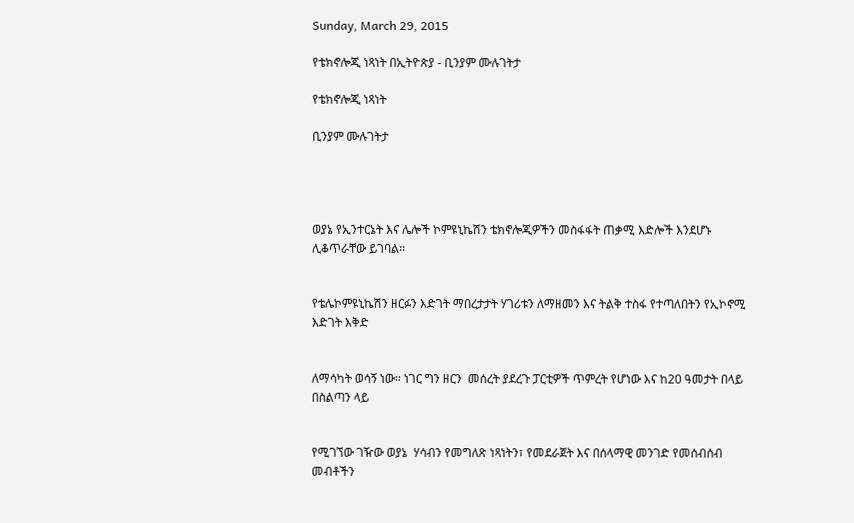Sunday, March 29, 2015

የቴክኖሎጂ ነጻነት በኢትዮጵያ - ቢንያም ሙሉገትታ

የቴክኖሎጂ ነጻነት

ቢንያም ሙሉገትታ




ወያኔ የኢንተርኔት እና ሌሎች ኮምዩኒኬሽን ቴክኖሎጂዎችን መስፋፋት ጠቃሚ እድሎች እንደሆኑ ሊቆጥራቸው ይገባል፡፡


የቴሌኮምዩኒኬሽን ዘርፉን እድገት ማበረታታት ሃገሪቱን ለማዘመን እና ትልቅ ተስፋ የተጣለበትን የኢኮኖሚ እድገት እቅድ


ለማሳካት ወሳኝ ነው፡፡ ነገር ግን ዘርን  መሰረት ያደረጉ ፓርቲዎች ጥምረት የሆነው እና ከ20 ዓመታት በላይ በስልጣን ላይ


የሚገኘው ገዥው ወያኔ  ሃሳብን የመግለጽ ነጻነትን፣ የመደራጀት እና በሰላማዊ መንገድ የመሰብሰብ መብቶችን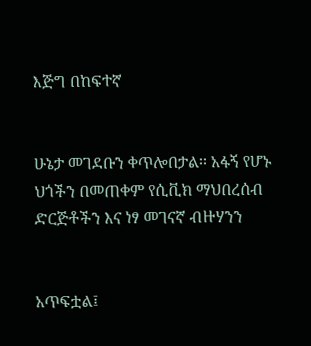እጅግ በከፍተኛ


ሁኔታ መገደቡን ቀጥሎበታል፡፡ አፋኝ የሆኑ ህጎችን በመጠቀም የሲቪክ ማህበረሰብ ድርጅቶችን እና ነፃ መገናኛ ብዙሃንን


አጥፍቷል፤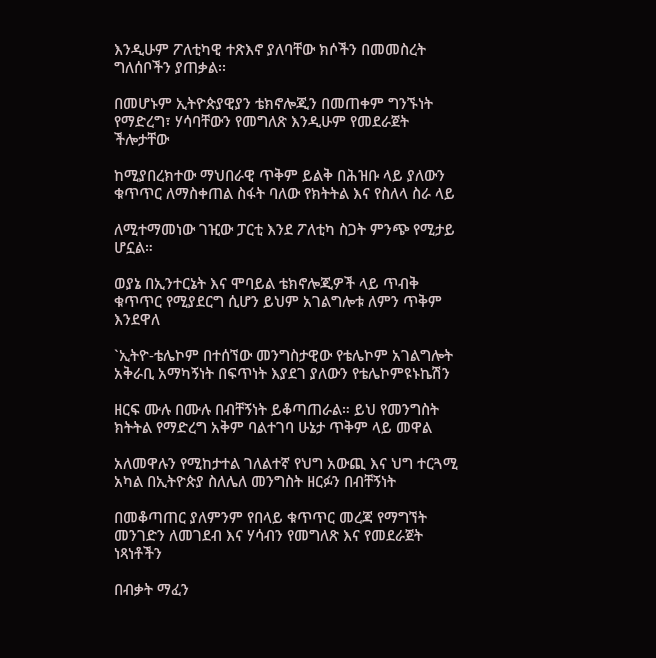እንዲሁም ፖለቲካዊ ተጽእኖ ያለባቸው ክሶችን በመመስረት ግለሰቦችን ያጠቃል፡፡

በመሆኑም ኢትዮጵያዊያን ቴክኖሎጂን በመጠቀም ግንኙነት የማድረግ፣ ሃሳባቸውን የመግለጽ እንዲሁም የመደራጀት ችሎታቸው

ከሚያበረክተው ማህበራዊ ጥቅም ይልቅ በሕዝቡ ላይ ያለውን ቁጥጥር ለማስቀጠል ስፋት ባለው የክትትል እና የስለላ ስራ ላይ

ለሚተማመነው ገዢው ፓርቲ እንደ ፖለቲካ ስጋት ምንጭ የሚታይ ሆኗል።

ወያኔ በኢንተርኔት እና ሞባይል ቴክኖሎጂዎች ላይ ጥብቅ ቁጥጥር የሚያደርግ ሲሆን ይህም አገልግሎቱ ለምን ጥቅም እንደዋለ

`ኢትዮ-ቴሌኮም በተሰኘው መንግስታዊው የቴሌኮም አገልግሎት አቅራቢ አማካኝነት በፍጥነት እያደገ ያለውን የቴሌኮምዩኑኬሽን

ዘርፍ ሙሉ በሙሉ በብቸኝነት ይቆጣጠራል። ይህ የመንግስት ክትትል የማድረግ አቅም ባልተገባ ሁኔታ ጥቅም ላይ መዋል

አለመዋሉን የሚከታተል ገለልተኛ የህግ አውጪ እና ህግ ተርጓሚ አካል በኢትዮጵያ ስለሌለ መንግስት ዘርፉን በብቸኝነት

በመቆጣጠር ያለምንም የበላይ ቁጥጥር መረጃ የማግኘት መንገድን ለመገደብ እና ሃሳብን የመግለጽ እና የመደራጀት ነጻነቶችን

በብቃት ማፈን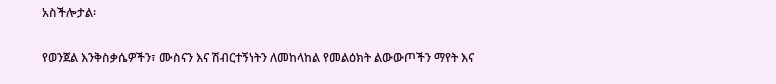አስችሎታል፡

የወንጀል እንቅስቃሴዎችን፣ ሙስናን እና ሽብርተኝነትን ለመከላከል የመልዕክት ልውውጦችን ማየት እና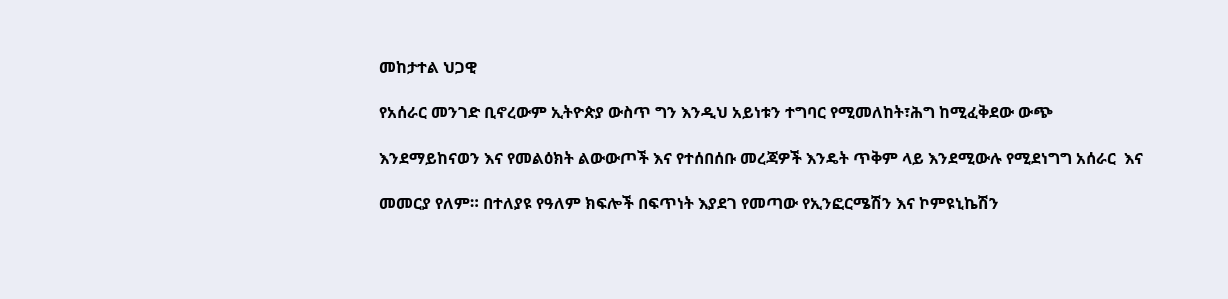መከታተል ህጋዊ

የአሰራር መንገድ ቢኖረውም ኢትዮጵያ ውስጥ ግን እንዲህ አይነቱን ተግባር የሚመለከት፣ሕግ ከሚፈቅደው ውጭ

እንደማይከናወን እና የመልዕክት ልውውጦች እና የተሰበሰቡ መረጃዎች እንዴት ጥቅም ላይ እንደሚውሉ የሚደነግግ አሰራር  እና

መመርያ የለም። በተለያዩ የዓለም ክፍሎች በፍጥነት እያደገ የመጣው የኢንፎርሜሽን እና ኮምዩኒኬሽን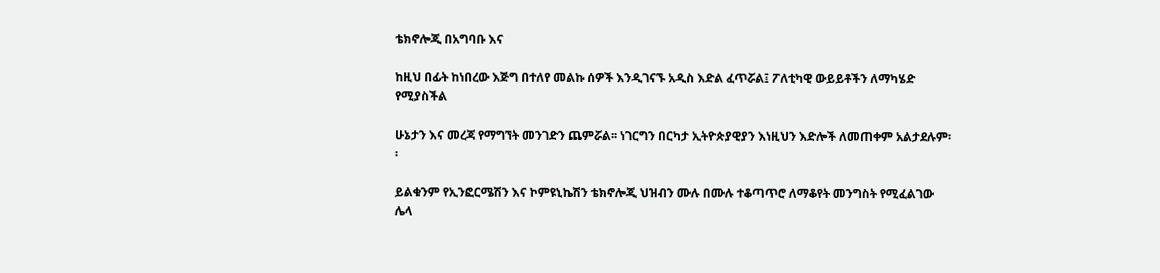ቴክኖሎጂ በአግባቡ እና

ከዚህ በፊት ከነበረው እጅግ በተለየ መልኩ ሰዎች እንዲገናኙ አዲስ እድል ፈጥሯል፤ ፖለቲካዊ ውይይቶችን ለማካሄድ የሚያስችል

ሁኔታን እና መረጃ የማግኘት መንገድን ጨምሯል፡፡ ነገርግን በርካታ ኢትዮጵያዊያን እነዚህን እድሎች ለመጠቀም አልታደሉም፡፡

ይልቁንም የኢንፎርሜሽን እና ኮምዩኒኬሽን ቴክኖሎጂ ህዝብን ሙሉ በሙሉ ተቆጣጥሮ ለማቆየት መንግስት የሚፈልገው ሌላ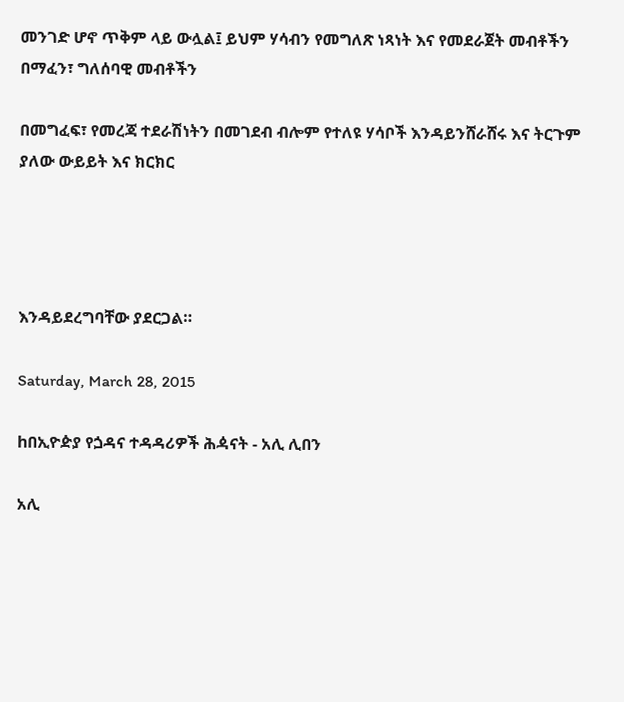መንገድ ሆኖ ጥቅም ላይ ውሏል፤ ይህም ሃሳብን የመግለጽ ነጻነት እና የመደራጀት መብቶችን በማፈን፣ ግለሰባዊ መብቶችን

በመግፈፍ፣ የመረጃ ተደራሽነትን በመገደብ ብሎም የተለዩ ሃሳቦች እንዳይንሸራሸሩ እና ትርጉም ያለው ውይይት እና ክርክር




እንዳይደረግባቸው ያደርጋል።

Saturday, March 28, 2015

hበኢዮዽያ የጏዳና ተዳዳሪዎች ሕዻናት - አሊ ሊበን

አሊ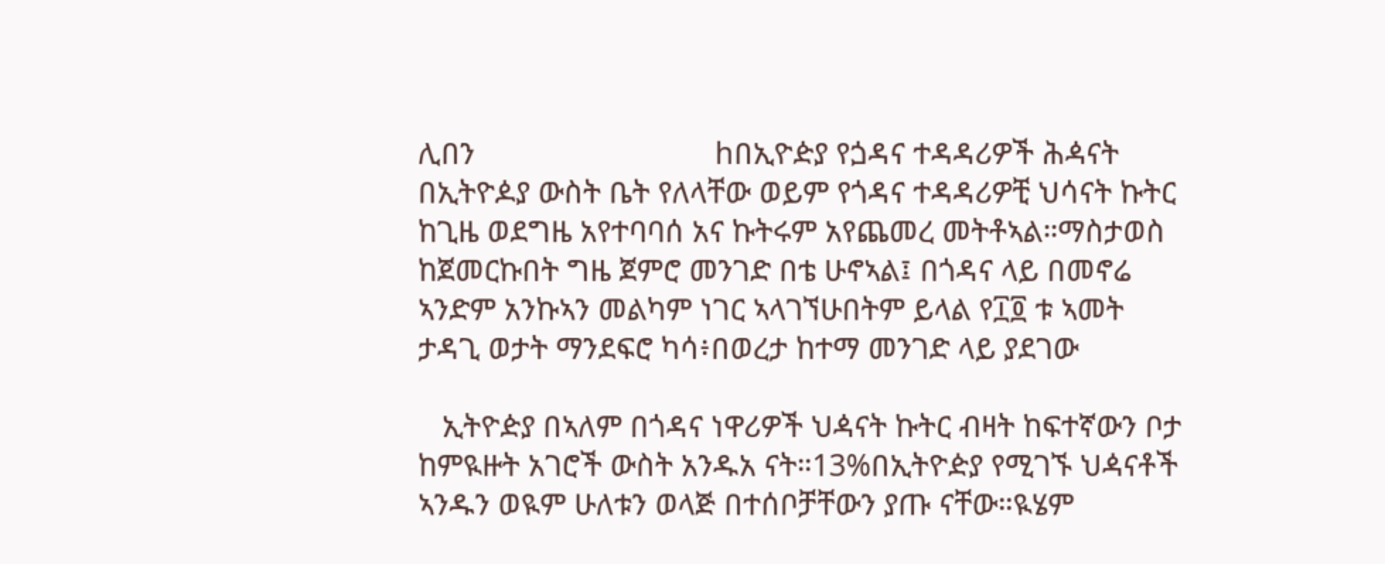ሊበን                              hበኢዮዽያ የጏዳና ተዳዳሪዎች ሕዻናት
በኢትዮዾያ ውስት ቤት የለላቸው ወይም የጎዳና ተዳዳሪዎቺ ህሳናት ኩትር ከጊዜ ወደግዜ አየተባባሰ አና ኩትሩም አየጨመረ መትቶኣል።ማስታወስ ከጀመርኩበት ግዜ ጀምሮ መንገድ በቴ ሁኖኣል፤ በጎዳና ላይ በመኖሬ ኣንድም አንኩኣን መልካም ነገር ኣላገኘሁበትም ይላል የ፲፬ ቱ ኣመት ታዳጊ ወታት ማንደፍሮ ካሳ፥በወረታ ከተማ መንገድ ላይ ያደገው

   ኢትዮዽያ በኣለም በጎዳና ነዋሪዎች ህዻናት ኩትር ብዛት ከፍተኛውን ቦታ ከምዪዙት አገሮች ውስት አንዱአ ናት።13%በኢትዮዽያ የሚገኙ ህዻናቶች ኣንዱን ወዪም ሁለቱን ወላጅ በተሰቦቻቸውን ያጡ ናቸው።ዪሄም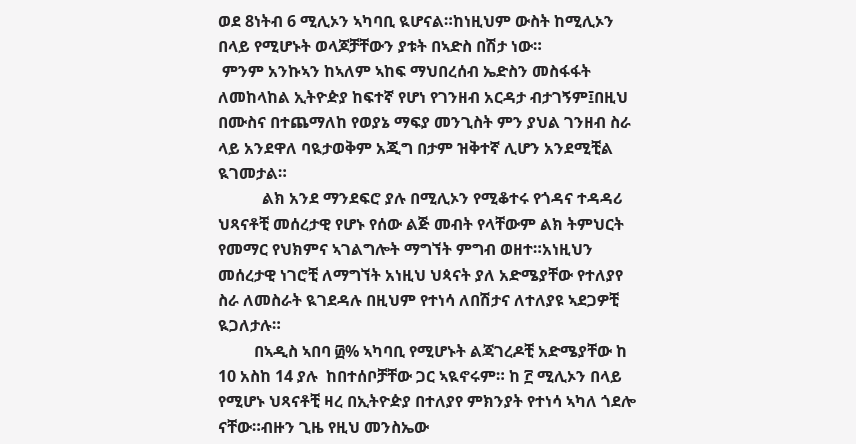ወደ 8ነትብ 6 ሚሊኦን ኣካባቢ ዪሆናል።ከነዚህም ውስት ከሚሊኦን በላይ የሚሆኑት ወላጆቻቸውን ያቱት በኣድስ በሽታ ነው።
 ምንም አንኩኣን ከኣለም ኣከፍ ማህበረሰብ ኤድስን መስፋፋት ለመከላከል ኢትዮዽያ ከፍተኛ የሆነ የገንዘብ አርዳታ ብታገኝም፤በዚህ በሙስና በተጨማለከ የወያኔ ማፍያ መንጊስት ምን ያህል ገንዘብ ስራ ላይ አንደዋለ ባዪታወቅም አጂግ በታም ዝቅተኛ ሊሆን አንደሚቺል ዪገመታል።
           ልክ አንደ ማንደፍሮ ያሉ በሚሊኦን የሚቆተሩ የጎዳና ተዳዳሪ ህጻናቶቺ መሰረታዊ የሆኑ የሰው ልጅ መብት የላቸውም ልክ ትምህርት የመማር የህክምና ኣገልግሎት ማግኘት ምግብ ወዘተ።አነዚህን መሰረታዊ ነገሮቺ ለማግኘት አነዚህ ህጳናት ያለ አድሜያቸው የተለያየ ስራ ለመስራት ዪገደዳሉ በዚህም የተነሳ ለበሽታና ለተለያዩ ኣደጋዎቺ ዪጋለታሉ።
         በኣዲስ ኣበባ ፴% ኣካባቢ የሚሆኑት ልጃገረዶቺ አድሜያቸው ከ 10 አስከ 14 ያሉ  ከበተሰቦቻቸው ጋር ኣዪኖሩም። ከ ፫ ሚሊኦን በላይ የሚሆኑ ህጻናቶቺ ዛረ በኢትዮዽያ በተለያየ ምክንያት የተነሳ ኣካለ ጎደሎ ናቸው።ብዙን ጊዜ የዚህ መንስኤው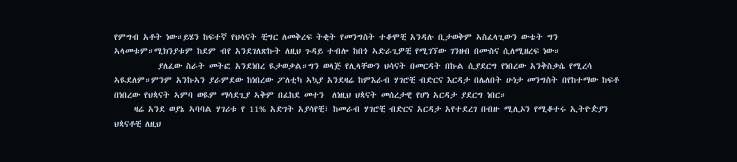የምግብ አቶት ነው።ይሄን ከፍተኛ የህሳናት ቺግር ለመቅረፍ ትቂት የመንግስት ተቆሞቺ አንዳሉ ቢታወቅም ኣስፈላጊውን ውቴት ግን ኣላመቱም።ሚክንያቱም ከደም ብየ አንደገለጽኩት ለዚህ ጉዳይ ተብሎ ከበጎ ኣድራጊዎቺ የሚገኘው ገንዘብ በሙስና ሲለሚዘረፍ ነው።
           ያለፈው ስራት መትፎ አንደነበረ ዪታወቃል።ግን ወላጅ የሊላቸውን ህሳናት በመርዳት በኩል ሲያደርግ የነበረው አንቅስቃሴ የሚረሳ ኣዪደለም።ምንም አንኩኣን ያራምደው ከነበረው ፖለቲካ ኣኳያ አንደዛሬ ከምእራብ ሃገሮቺ ብድርና እርዳታ በሌለበት ሁነታ መንግስት በየከተማው ከፍቶ በነበረው የህጳናት ኣምባ ወዪም ማሳደጊያ ኣቅም በፈከደ መተን  ለነዚህ ህጳናት መሰረታዊ የሆነ አርዳታ ያደርግ ነበር።
     ዛሬ አንደ ወያኔ ኣባባል ሃገሪቱ የ 11% አድገት አያሳየቺ፣ ከመራብ ሃገሮቺ ብድርና አርዳታ አየተደረገ በብዙ ሚሊኦን የሚቆተሩ ኢትዮዽያን ህጳናቶቺ ለዚህ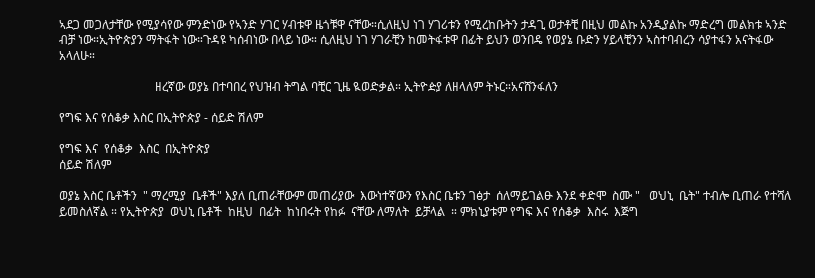ኣደጋ መጋለታቸው የሚያሳየው ምንድነው የኣንድ ሃገር ሃብቱዋ ዜጎቹዋ ናቸው።ሲለዚህ ነገ ሃገሪቱን የሚረከቡትን ታዳጊ ወታቶቺ በዚህ መልኩ አንዲያልኩ ማድረግ መልክቱ ኣንድ ብቻ ነው።ኢትዮጵያን ማትፋት ነው።ጉዳዩ ካሰብነው በላይ ነው። ሲለዚህ ነገ ሃገራቺን ከመትፋቱዋ በፊት ይህን ወንበዴ የወያኔ ቡድን ሃይላቺንን ኣስተባብረን ሳያተፋን አናትፋው አላለሁ።

                                ዘረኛው ወያኔ በተባበረ የህዝብ ትግል ባቺር ጊዜ ዪወድቃል። ኢትዮዽያ ለዘላለም ትኑር።አናሸንፋለን

የግፍ እና የሰቆቃ እስር በኢትዮጵያ - ሰይድ ሽለም

የግፍ እና  የሰቆቃ  እስር  በኢትዮጵያ
ሰይድ ሽለም

ወያኔ እስር ቤቶችን  " ማረሚያ  ቤቶች" እያለ ቢጠራቸውም መጠሪያው  እውነተኛውን የእስር ቤቱን ገፅታ  ሰለማይገልፁ እንደ ቀድሞ  ስሙ "   ወህኒ  ቤት" ተብሎ ቢጠራ የተሻለ  ይመስለኛል ። የኢትዮጵያ  ወህኒ ቤቶች  ከዚህ  በፊት  ከነበሩት የከፉ  ናቸው ለማለት  ይቻላል  ። ምክኒያቱም የግፍ እና የሰቆቃ  እስሩ  እጅግ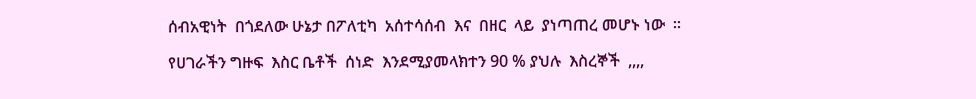ሰብአዊነት  በጎደለው ሁኔታ በፖለቲካ  አሰተሳሰብ  እና  በዘር  ላይ  ያነጣጠረ መሆኑ ነው  ።

የሀገራችን ግዙፍ  እስር ቤቶች  ሰነድ  እንደሚያመላክተን 90 % ያህሉ  እስረኞች  ,,,,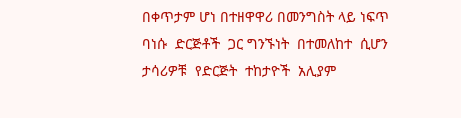በቀጥታም ሆነ በተዘዋዋሪ በመንግስት ላይ ነፍጥ  ባነሱ  ድርጅቶች  ጋር ግንኙነት  በተመለከተ  ሲሆን  ታሳሪዎቹ  የድርጅት  ተከታዮች  አሊያም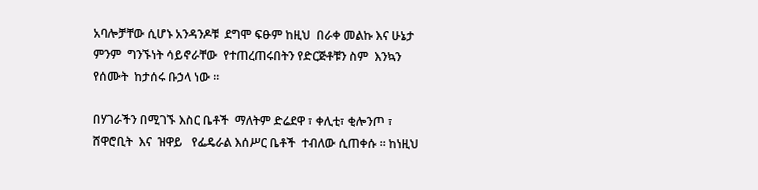አባሎቻቸው ሲሆኑ አንዳንዶቹ  ደግሞ ፍፁም ከዚህ  በራቀ መልኩ እና ሁኔታ  ምንም  ግንኙነት ሳይኖራቸው  የተጠረጠሩበትን የድርጅቶቹን ስም  እንኳን የሰሙት  ከታሰሩ ቡኃላ ነው ።

በሃገራችን በሚገኙ እስር ቤቶች  ማለትም ድሬደዋ ፣ ቀሊቲ፣ ቂሎንጦ ፣ ሸዋሮቢት  እና  ዝዋይ   የፌዴራል እሰሥር ቤቶች  ተብለው ሲጠቀሱ ። ከነዚህ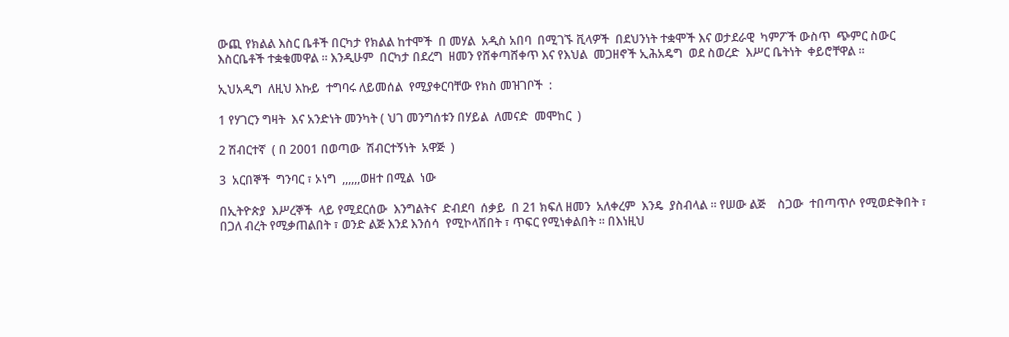ውጪ የክልል እስር ቤቶች በርካታ የክልል ከተሞች  በ መሃል  አዲስ አበባ  በሚገኙ ቪላዎች  በደህንነት ተቋሞች እና ወታደራዊ  ካምፖች ውስጥ  ጭምር ስውር እስርቤቶች ተቋቁመዋል ። እንዲሁም  በርካታ በደረግ  ዘመን የሸቀጣሸቀጥ እና የእህል  መጋዘኖች ኢሕአዴግ  ወደ ስወረድ  እሥር ቤትነት  ቀይሮቸዋል ።

ኢህአዲግ  ለዚህ እኩይ  ተግባሩ ለይመሰል  የሚያቀርባቸው የክስ መዝገቦች  :

1 የሃገርን ግዛት  እና አንድነት መንካት ( ህገ መንግሰቱን በሃይል  ለመናድ  መሞከር  )

2 ሽብርተኛ  ( በ 2001 በወጣው  ሽብርተኝነት  አዋጅ  )

3  አርበኞች  ግንባር ፣ ኦነግ  ,,,,,,ወዘተ በሚል  ነው

በኢትዮጵያ  እሥረኞች  ላይ የሚደርሰው  እንግልትና  ድብደባ  ሰቃይ  በ 21 ክፍለ ዘመን  አለቀረም  እንዴ  ያስብላል ። የሠው ልጅ    ስጋው  ተበጣጥሶ የሚወድቅበት ፣ በጋለ ብረት የሚቃጠልበት ፣ ወንድ ልጅ እንደ እንሰሳ  የሚኮላሽበት ፣ ጥፍር የሚነቀልበት ። በእነዚህ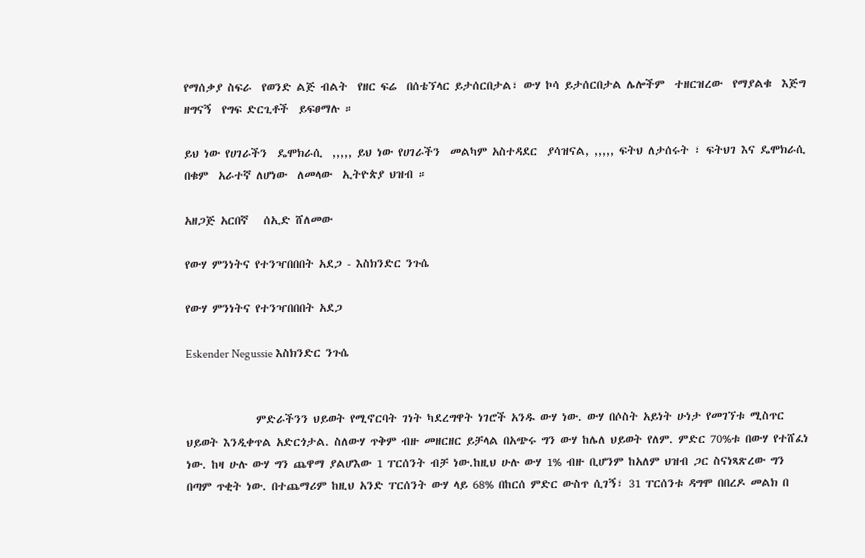የማሰቃያ ስፍራ  የወንድ ልጅ ብልት  የዘር ፍሬ  በሰቴኘላር ይታሰርበታል፣ ውሃ ኮሳ ይታሰርበታል ሌሎችም  ተዘርዝረው  የማያልቁ  እጅግ  ዘግናኝ  የግፍ ድርጊቶች  ይፍፀማሉ ።

ይህ ነው የሀገራችን  ዴሞክራሲ  ,,,,, ይህ ነው የሀገራችን  መልካም አስተዳደር  ያሳዝናል, ,,,,, ፍትህ ለታሰሩት ፣ ፍትህገ እና ዴሞክራሲ  በቁም  አራተኛ ለሆነው  ለመላው  ኢትዮጵያ ህዝብ ።

አዘጋጅ አርበኛ   ሰኢድ ሸለመው

የውሃ ምንነትና የተንዣበበበት አደጋ - እስክንድር ንጉሴ

የውሃ ምንነትና የተንዣበበበት አደጋ

Eskender Negussie እስክንድር ንጉሴ


              ምድራችንን ህይወት የሚኖርባት ገነት ካደረግዋት ነገሮች አንዱ ውሃ ነው. ውሃ በሶስት አይነት ሁነታ የመገኘቱ ሚስጥር ህይወት እንዲቀጥል አድርጎታል. ስለውሃ ጥቅም ብዙ መዘርዘር ይቻላል በአጭሩ ግን ውሃ ከሌለ ህይወት የለም. ምድር 70%ቱ በውሃ የተሸፈነ ነው. ከዛ ሁሉ ውሃ ግን ጨዋማ ያልሆእው 1 ፐርሰንት ብቻ ነው.ከዚህ ሁሉ ውሃ 1% ብዙ ቢሆንም ከአለም ህዝብ ጋር ስናነጻጽረው ግን በጣም ጥቂት ነው. በተጨማሪም ከዚህ አንድ ፐርሰንት ውሃ ላይ 68% በከርሰ ምድር ውስጥ ሲገኝ፣ 31 ፐርሰንቱ ዳግሞ በበረዶ መልክ በ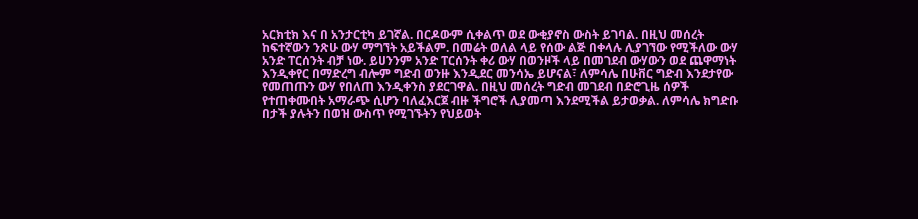አርክቲክ እና በ አንታርቲካ ይገኛል. በርዶውም ሲቀልጥ ወደ ውቂያኖስ ውስት ይገባል. በዚህ መሰረት ከፍተኛውን ንጽሁ ውሃ ማግኘት አይችልም. በመሬት ወለል ላይ የሰው ልጅ በቀላሉ ሊያገኘው የሚችለው ውሃ አንድ ፐርሰንት ብቻ ነው. ይሀንንም አንድ ፐርሰንት ቀሪ ውሃ በወንዞች ላይ በመገደብ ውሃውን ወደ ጨዋማነት እንዲቀየር በማድረግ ብሎም ግድብ ወንዙ እንዲደር መንሳኤ ይሆናል፣ ለምሳሌ በሁቨር ግድብ እንደታየው  የመጠጡን ውሃ የበለጠ እንዲቀንስ ያደርገዋል. በዚህ መሰረት ግድብ መገደብ በድሮጊዜ ሰዎች የተጠቀሙበት አማራጭ ሲሆን ባለፈእርጀ ብዙ ችግሮች ሊያመጣ እንደሚችል ይታወቃል. ለምሳሌ ክግድቡ በታች ያሉትን በወዝ ውስጥ የሚገኙትን የህይወት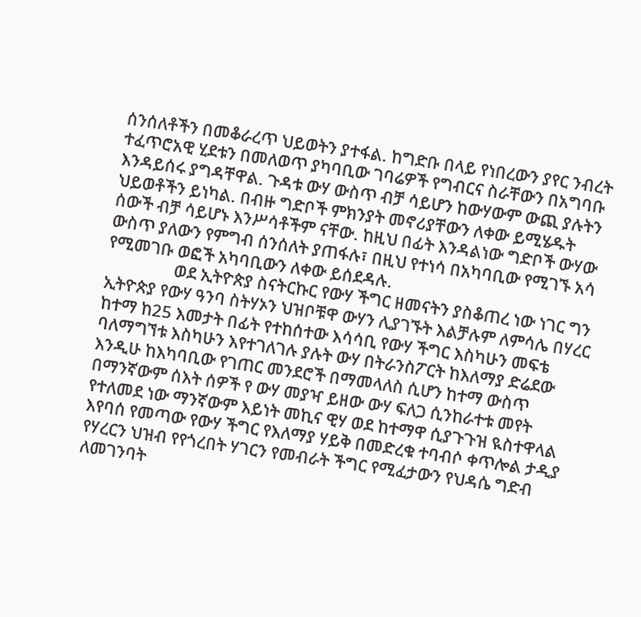ሰንሰለቶችን በመቆራረጥ ህይወትን ያተፋል. ከግድቡ በላይ የነበረውን ያየር ንብረት ተፈጥሮአዊ ሂደቱን በመለወጥ ያካባቢው ገባሬዎች የግብርና ስራቸውን በአግባቡ እንዳይሰሩ ያግዳቸዋል. ጉዳቱ ውሃ ውስጥ ብቻ ሳይሆን ከውሃውም ውጪ ያሉትን ህይወቶችን ይነካል. በብዙ ግድቦች ምክንያት መኖሪያቸውን ለቀው ይሚሄዱት ሰውች ብቻ ሳይሆኑ እንሥሳቶችም ናቸው. ከዚህ በፊት እንዳልነው ግድቦች ውሃው ውስጥ ያለውን የምግብ ሰንሰለት ያጠፋሉ፣ በዚህ የተነሳ በአካባቢው የሚገኙ አሳ የሚመገቡ ወፎች አካባቢውን ለቀው ይሰደዳሉ.
                 ወደ ኢትዮጵያ ስናትርኩር የውሃ ችግር ዘመናትን ያስቆጠረ ነው ነገር ግን ኢትዮጵያ የውሃ ዓንባ ስትሃኦን ህዝቦቹዋ ውሃን ሊያገኙት እልቻሉም ለምሳሌ በሃረር ከተማ ከ25 እመታት በፊት የተከሰተው እሳሳቢ የውሃ ችግር እስካሁን መፍቴ ባለማግኘቱ እስካሁን እየተገለገሉ ያሉት ውሃ በትራንስፖርት ከእለማያ ድሬደው እንዲሁ ከእካባቢው የገጠር መንደሮች በማመላለስ ሲሆን ከተማ ውስጥ በማንኛውም ሰእት ሰዎች የ ውሃ መያዣ ይዘው ውሃ ፍለጋ ሲንከራተቱ መየት የተለመደ ነው ማንኛውም እይነት መኪና ዊሃ ወደ ከተማዋ ሲያጉጉዝ ዪስተዋላል እየባሰ የመጣው የውሃ ችግር የእለማያ ሃይቅ በመድረቁ ተባብሶ ቀጥሎል ታዲያ የሃረርን ህዝብ የየጎረበት ሃገርን የመብራት ችግር የሚፈታውን የህዳሴ ግድብ ለመገንባት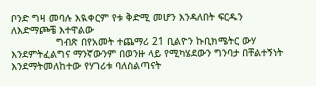ቦንድ ግዛ መባሉ እዪቀርም የቱ ቅድሚ መሆን እንዳለበት ፍርዱን ለእድማጮቼ እተዋልው
               ግብጽ በየአመት ተጨማሪ 21 ቢልዮን ኩቢክሜትር ውሃ እንደምትፈልግና ማንኛውንም በወንዙ ላይ የሚካሄደውን ግንባታ በቸልተኝነት እንደማትመለከተው የሃገሪቱ ባለስልጣናት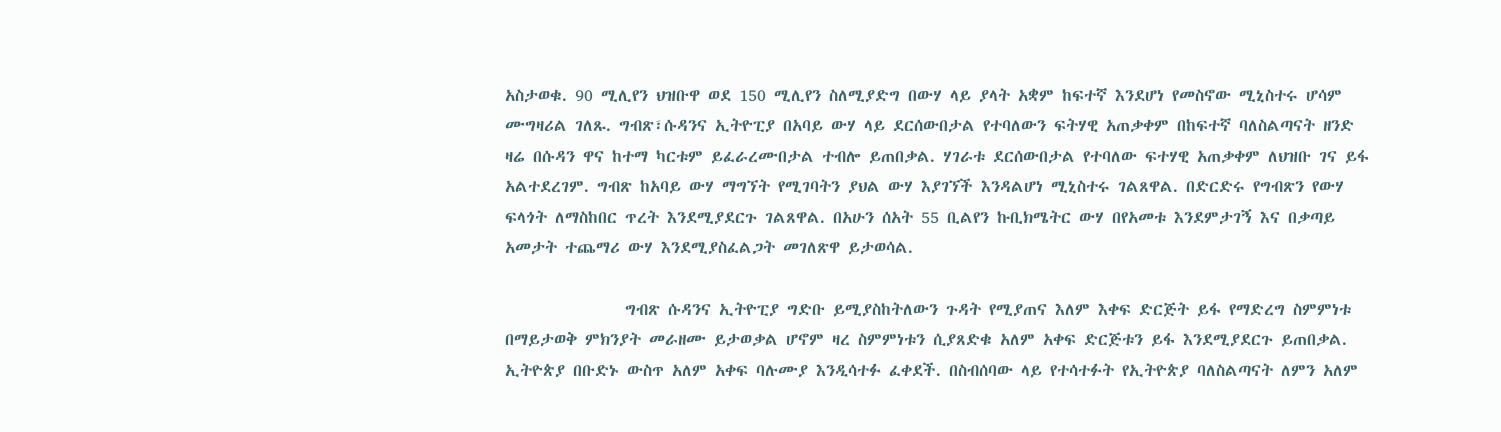አስታወቁ. 90 ሚሊየን ህዝቡዋ ወደ 150 ሚሊየን ስለሚያድግ በውሃ ላይ ያላት አቋም ከፍተኛ እንደሆነ የመስኖው ሚኒስተሩ ሆሳም ሙግዛሪል ገለጹ. ግብጽ፣ሱዳንና ኢትዮፒያ በአባይ ውሃ ላይ ደርሰውበታል የተባለውን ፍትሃዊ አጠቃቀም በከፍተኛ ባለስልጣናት ዘንድ ዛሬ በሱዳን ዋና ከተማ ካርቱም ይፈራረሙበታል ተብሎ ይጠበቃል. ሃገራቱ ደርሰውበታል የተባለው ፍተሃዊ አጠቃቀም ለህዝቡ ገና ይፋ አልተደረገም. ግብጽ ከአባይ ውሃ ማግኘት የሚገባትን ያህል ውሃ እያገኘች እንዳልሆነ ሚኒስተሩ ገልጸዋል. በድርድሩ የግብጽን የውሃ ፍላጎት ለማስከበር ጥረት እንደሚያደርጉ ገልጸዋል. በአሁን ሰአት 55 ቢልየን ኩቢክሜትር ውሃ በየአመቱ እንደምታገኝ እና በቃጣይ አመታት ተጨማሪ ውሃ እንደሚያስፈልጋት መገለጽዋ ይታወሳል.

               ግብጽ ሱዳንና ኢትዮፒያ ግድቡ ይሚያስከትለውን ጉዳት የሚያጠና እለም እቀፍ ድርጅት ይፋ የማድረግ ስምምነቱ በማይታወቅ ምክንያት መራዘሙ ይታወቃል ሆኖም ዛረ ስምምነቱን ሲያጸድቁ አለም አቀፍ ድርጅቱን ይፋ እንደሚያደርጉ ይጠበቃል. ኢትዮጵያ በቡድኑ ውስጥ አለም አቀፍ ባሉሙያ እንዲሳተፉ ፈቀደች. በስብሰባው ላይ የተሳተፉት የኢትዮጵያ ባለስልጣናት ለምን አለም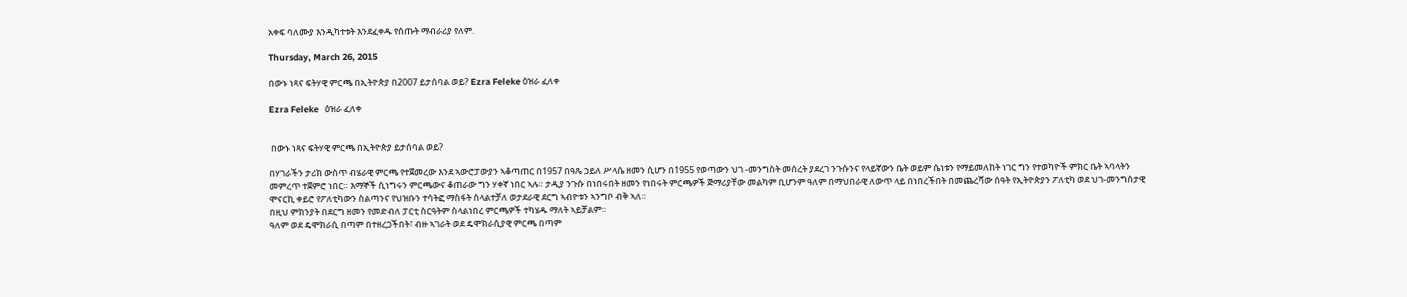አቀፍ ባለሙያ እንዲካተቱት እንደፈቀዱ የሰጡት ማብራሪያ የለም.

Thursday, March 26, 2015

በውኑ ነጻና ፍትሃዊ ምርጫ በኢትዮጵያ በ2007 ይታሰባል ወይ? Ezra Feleke ዕዝራ ፈለቀ

Ezra Feleke   ዕዝራ ፈለቀ


 በውኑ ነጻና ፍትሃዊ ምርጫ በኢትዮጵያ ይታሰባል ወይ?

በሃገራችን ታሪክ ውስጥ ብሄራዊ ምርጫ የተጀመረው እንደ ኣውሮፓውያን ኣቆጣጠር በ1957 በዓጼ ኃይለ ሥላሴ ዘመን ሲሆን በ1955 የወጣውን ህገ -መንግስት መሰረት ያደረገ ንጉሱንና የላይኛውን ቤት ወይም ሴነቱን የማይመለከት ነገር ግን የተወካዮች ምክር ቤት ኣባላትን መምረጥ ተጀምሮ ነበር። እማኞች ሲነግሩን ምርጫውና ቆጠራው ግን ሃቀኛ ነበር ኣሉ። ታዲያ ንጉሱ በነበሩበት ዘመን የነበሩት ምርጫዎች ጅማሪያቸው መልካም ቢሆንም ዓለም በማህበራዊ ለውጥ ላይ በነበረችበት በመጨረሻው ሰዓት የኢትዮጵያን ፖለቲካ ወደ ህገ-መንግስታዊ ሞናርኪ ቀይሮ የፖለቲካውን ስልጣንና የህዝቡን ተሳትፎ ማስፋት ስላልተቻለ ወታደራዊ ደርግ ኣብዮቱን ኣንግቦ ብቅ ኣለ።
በዚህ ምክንያት በደርግ ዘመን የመድብለ ፓርቲ ስርዓትም ስላልነበረ ምርጫዎች ተካሄዱ ማለት ኣይቻልም።
ዓለም ወደ ዴሞክራሲ በጣም በተዘረጋችበት፣ ብዙ ኣገራት ወደ ዴሞክራሲያዊ ምርጫ በጣም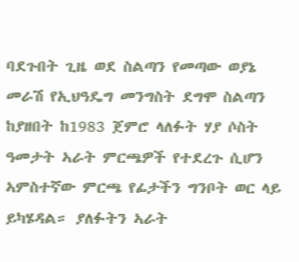ባደጉበት ጊዜ ወደ ስልጣን የመጣው ወያኔ መራሽ የኢህዓዴግ መንግስት ደግሞ ስልጣን ከያዘበት ከ1983 ጀምሮ ላለፉት ሃያ ሶስት ዓመታት ኣራት ምርጫዎች የተደረጉ ሲሆን ኣምስተኛው ምርጫ የፊታችን ግንቦት ወር ላይ ይካሄዳል። ያለፉትን ኣራት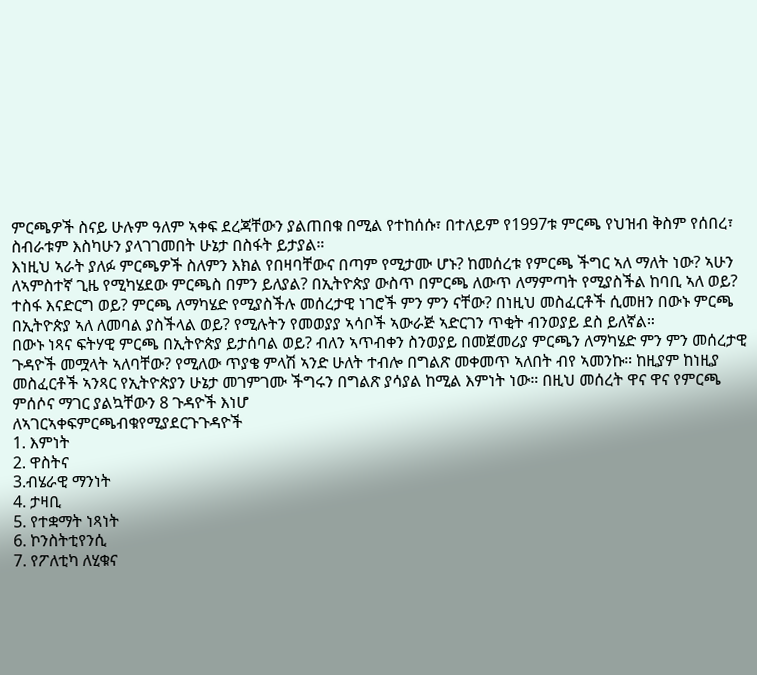ምርጫዎች ስናይ ሁሉም ዓለም ኣቀፍ ደረጃቸውን ያልጠበቁ በሚል የተከሰሱ፣ በተለይም የ1997ቱ ምርጫ የህዝብ ቅስም የሰበረ፣ ስብራቱም እስካሁን ያላገገመበት ሁኔታ በስፋት ይታያል።
እነዚህ ኣራት ያለፉ ምርጫዎች ስለምን እክል የበዛባቸውና በጣም የሚታሙ ሆኑ? ከመሰረቱ የምርጫ ችግር ኣለ ማለት ነው? ኣሁን ለኣምስተኛ ጊዜ የሚካሄደው ምርጫስ በምን ይለያል? በኢትዮጵያ ውስጥ በምርጫ ለውጥ ለማምጣት የሚያስችል ከባቢ ኣለ ወይ? ተስፋ እናድርግ ወይ? ምርጫ ለማካሄድ የሚያስችሉ መሰረታዊ ነገሮች ምን ምን ናቸው? በነዚህ መስፈርቶች ሲመዘን በውኑ ምርጫ በኢትዮጵያ ኣለ ለመባል ያስችላል ወይ? የሚሉትን የመወያያ ኣሳቦች ኣውራጅ ኣድርገን ጥቂት ብንወያይ ደስ ይለኛል።
በውኑ ነጻና ፍትሃዊ ምርጫ በኢትዮጵያ ይታሰባል ወይ? ብለን ኣጥብቀን ስንወያይ በመጀመሪያ ምርጫን ለማካሄድ ምን ምን መሰረታዊ ጉዳዮች መሟላት ኣለባቸው? የሚለው ጥያቄ ምላሽ ኣንድ ሁለት ተብሎ በግልጽ መቀመጥ ኣለበት ብየ ኣመንኩ። ከዚያም ከነዚያ መስፈርቶች ኣንጻር የኢትዮጵያን ሁኔታ መገምገሙ ችግሩን በግልጽ ያሳያል ከሚል እምነት ነው። በዚህ መሰረት ዋና ዋና የምርጫ ምሰሶና ማገር ያልኳቸውን 8 ጉዳዮች እነሆ
ለኣገርኣቀፍምርጫብቁየሚያደርጉጉዳዮች
1. እምነት
2. ዋስትና
3.ብሄራዊ ማንነት
4. ታዛቢ
5. የተቋማት ነጻነት
6. ኮንስትቲየንሲ
7. የፖለቲካ ለሂቁና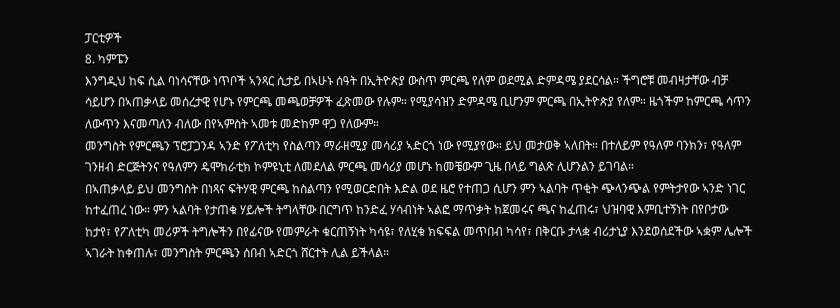ፓርቲዎች
8. ካምፔን
እንግዲህ ከፍ ሲል ባነሳናቸው ነጥቦች ኣንጻር ሲታይ በኣሁኑ ሰዓት በኢትዮጵያ ውስጥ ምርጫ የለም ወደሚል ድምዳሜ ያደርሳል። ችግሮቹ መብዛታቸው ብቻ ሳይሆን በኣጠቃላይ መሰረታዊ የሆኑ የምርጫ መጫወቻዎች ፈጽመው የሉም። የሚያሳዝን ድምዳሜ ቢሆንም ምርጫ በኢትዮጵያ የለም። ዜጎችም ከምርጫ ሳጥን ለውጥን እናመጣለን ብለው በየኣምስት ኣመቱ መድከም ዋጋ የለውም።
መንግስት የምርጫን ፕሮፓጋንዳ ኣንድ የፖለቲካ የስልጣን ማራዘሚያ መሳሪያ ኣድርጎ ነው የሚያየው። ይህ መታወቅ ኣለበት። በተለይም የዓለም ባንክን፣ የዓለም ገንዘብ ድርጅትንና የዓለምን ዴሞክራቲክ ኮምዩኒቲ ለመደለል ምርጫ መሳሪያ መሆኑ ከመቼውም ጊዜ በላይ ግልጽ ሊሆንልን ይገባል።
በኣጠቃላይ ይህ መንግስት በነጻና ፍትሃዊ ምርጫ ከስልጣን የሚወርድበት እድል ወደ ዜሮ የተጠጋ ሲሆን ምን ኣልባት ጥቂት ጭላንጭል የምትታየው ኣንድ ነገር ከተፈጠረ ነው። ምን ኣልባት የታጠቁ ሃይሎች ትግላቸው በርግጥ ከንድፈ ሃሳብነት ኣልፎ ማጥቃት ከጀመሩና ጫና ከፈጠሩ፣ ህዝባዊ እምቢተኝነት በየቦታው ከታየ፣ የፖለቲካ መሪዎች ትግሎችን በየፊናው የመምራት ቁርጠኝነት ካሳዩ፣ የለሂቁ ክፍፍል መጥበብ ካሳየ፣ በቅርቡ ታላቋ ብሪታኒያ እንደወሰደችው ኣቋም ሌሎች ኣገራት ከቀጠሉ፣ መንግስት ምርጫን ሰበብ ኣድርጎ ሸርተት ሊል ይችላል።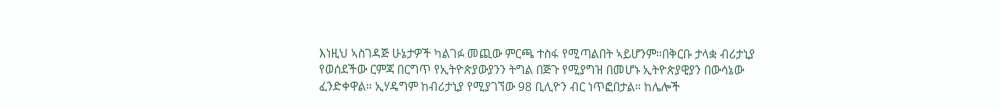እነዚህ ኣስገዳጅ ሁኔታዎች ካልገፉ መጪው ምርጫ ተስፋ የሚጣልበት ኣይሆንም።በቅርቡ ታላቋ ብሪታኒያ የወሰደችው ርምጃ በርግጥ የኢትዮጵያውያንን ትግል በጅጉ የሚያግዝ በመሆኑ ኢትዮጵያዊያን በውሳኔው ፈንድቀዋል። ኢሃዴግም ከብሪታኒያ የሚያገኘው 98 ቢሊዮን ብር ነጥፎበታል። ከሌሎች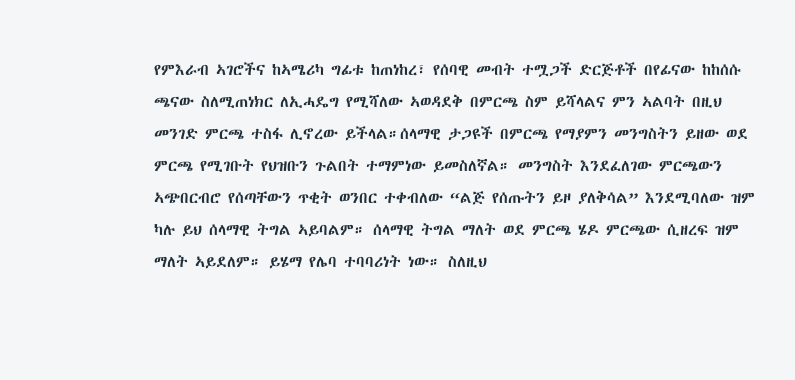የምእራብ ኣገሮችና ከኣሜሪካ ግፊቱ ከጠነከረ፣ የሰባዊ መብት ተሟጋች ድርጅቶች በየፊናው ከከሰሱ ጫናው ስለሚጠነክር ለኢሓዴግ የሚሻለው ኣወዳደቅ በምርጫ ስም ይሻላልና ምን ኣልባት በዚህ መንገድ ምርጫ ተስፋ ሊኖረው ይችላል።ሰላማዊ ታጋዩች በምርጫ የማያምን መንግስትን ይዘው ወደ ምርጫ የሚገቡት የህዝቡን ጉልበት ተማምነው ይመስለኛል። መንግስት እንደፈለገው ምርጫውን ኣጭበርብሮ የሰጣቸውን ጥቂት ወንበር ተቀብለው “ልጅ የሰጡትን ይዞ ያለቅሳል” እንደሚባለው ዝም ካሉ ይህ ሰላማዊ ትግል ኣይባልም። ሰላማዊ ትግል ማለት ወደ ምርጫ ሄዶ ምርጫው ሲዘረፍ ዝም ማለት ኣይደለም። ይሄማ የሌባ ተባባሪነት ነው። ስለዚህ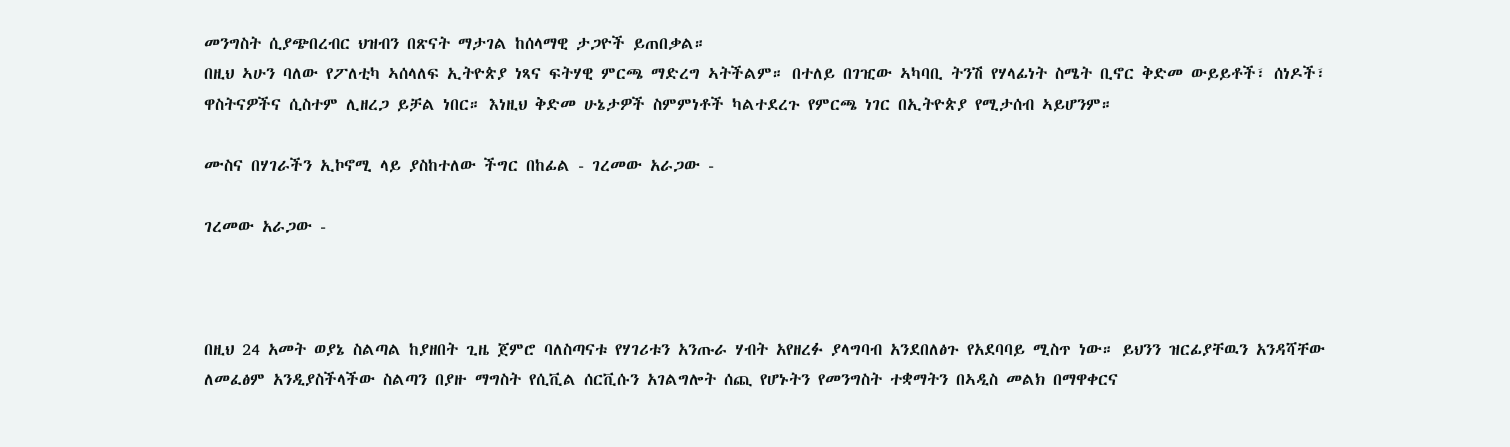መንግስት ሲያጭበረብር ህዝብን በጽናት ማታገል ከሰላማዊ ታጋዮች ይጠበቃል።
በዚህ ኣሁን ባለው የፖለቲካ ኣሰላለፍ ኢትዮጵያ ነጻና ፍትሃዊ ምርጫ ማድረግ ኣትችልም። በተለይ በገዢው ኣካባቢ ትንሽ የሃላፊነት ስሜት ቢኖር ቅድመ ውይይቶች፣ ሰነዶች፣ ዋስትናዎችና ሲስተም ሊዘረጋ ይቻል ነበር። እነዚህ ቅድመ ሁኔታዎች ስምምነቶች ካልተደረጉ የምርጫ ነገር በኢትዮጵያ የሚታሰብ ኣይሆንም።

ሙስና በሃገራችን ኢኮኖሚ ላይ ያስከተለው ችግር በከፊል - ገረመው አራጋው -

ገረመው አራጋው -



በዚህ 24 አመት ወያኔ ስልጣል ከያዘበት ጊዜ ጀምሮ ባለስጣናቱ የሃገሪቱን አንጡራ ሃብት አየዘረፉ ያላግባብ አንደበለፅጉ የአደባባይ ሚስጥ ነው። ይህንን ዝርፊያቸዉን አንዳሻቸው ለመፈፅም አንዲያስችላችው ስልጣን በያዙ ማግስት የሲቪል ሰርቪሱን አገልግሎት ሰጪ የሆኑትን የመንግስት ተቋማትን በኣዲስ መልክ በማዋቀርና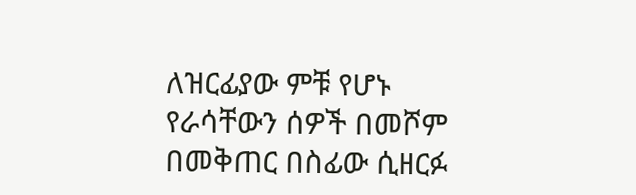ለዝርፊያው ምቹ የሆኑ የራሳቸውን ሰዎች በመሾም በመቅጠር በስፊው ሲዘርፉ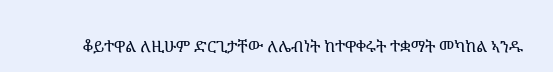ቆይተዋል ለዚሁም ድርጊታቸው ለሌብነት ከተዋቀሩት ተቋማት መካከል ኣንዱ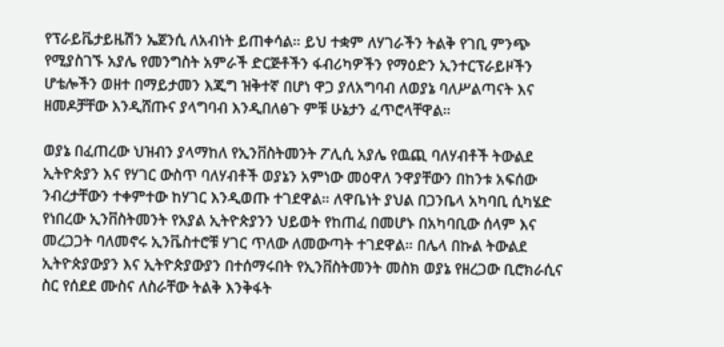የፕራይቬታይዜሽን ኤጀንሲ ለአብነት ይጠቀሳል። ይህ ተቋም ለሃገራችን ትልቅ የገቢ ምንጭ የሚያስገኙ አያሌ የመንግስት አምራች ድርጅቶችን ፋብሪካዎችን የማዕድን ኢንተርፕራይዞችን ሆቴሎችን ወዘተ በማይታመን እጂግ ዝቅተኛ በሆነ ዋጋ ያለአግባብ ለወያኔ ባለሥልጣናት እና ዘመዶቻቸው እንዲሸጡና ያላግባብ እንዲበለፅጉ ምቹ ሁኔታን ፈጥሮላቸዋል።

ወያኔ በፈጠረው ህዝብን ያላማከለ የኢንቨስትመንት ፖሊሲ አያሌ የዉጪ ባለሃብቶች ትውልደ ኢትዮጵያን እና የሃገር ውስጥ ባለሃብቶች ወያኔን አምነው መዕዋለ ንዋያቸውን በከንቱ አፍሰው ንብረታቸውን ተቀምተው ከሃገር እንዲወጡ ተገደዋል። ለዋቤነት ያህል በጋንቤላ አካባቢ ሲካሄድ የነበረው ኢንቨስትመንት የአያል ኢትዮጵያንን ህይወት የከጠፈ በመሆኑ በአካባቢው ሰላም እና መረጋጋት ባለመኖሩ ኢንቬስተሮቹ ሃገር ጥለው ለመውጣት ተገደዋል። በሌላ በኩል ትውልደ ኢትዮጵያውያን እና ኢትዮጵያውያን በተሰማሩበት የኢንቨስትመንት መስክ ወያኔ የዘረጋው ቢሮክራሲና ስር የሰደደ ሙስና ለስራቸው ትልቅ እንቅፋት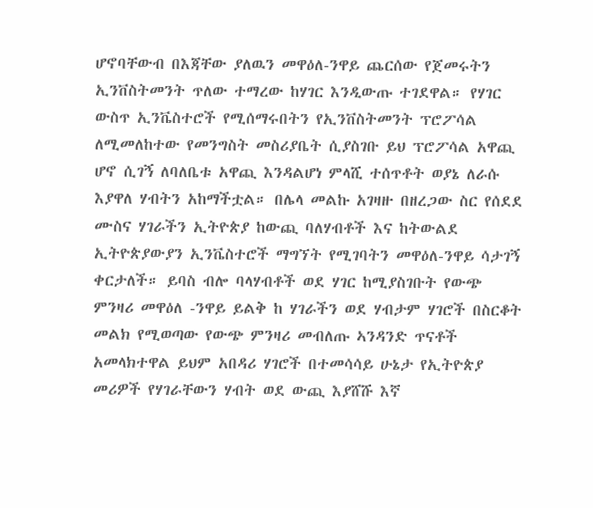ሆኖባቸውብ በእጃቸው ያለዉን መዋዕለ-ንዋይ ጨርሰው የጀመሩትን ኢንቨስትመንት ጥለው ተማረው ከሃገር እንዲውጡ ተገደዋል። የሃገር ውስጥ ኢንቬስተሮች የሚሰማሩበትን የኢንቨስትመንት ፕሮፖሳል ለሚመለከተው የመንግስት መስሪያቤት ሲያስገቡ ይህ ፕሮፖሳል አዋጪ ሆኖ ሲገኝ ለባለቤቱ አዋጪ እንዳልሆነ ምላሺ ተሰጥቶት ወያኔ ለራሱ እያዋለ ሃብትን አከማችቷል። በሌላ መልኩ አገዛዙ በዘረጋው ስር የሰደደ ሙስና ሃገራችን ኢትዮጵያ ከውጪ ባለሃብቶች እና ከትውልደ ኢትዮጵያውያን ኢንቬስተሮች ማግኘት የሚገባትን መዋዕለ-ንዋይ ሳታገኝ ቀርታለች። ይባስ ብሎ ባላሃብቶች ወደ ሃገር ከሚያስገቡት የውጭ ምንዛሪ መዋዕለ -ንዋይ ይልቅ ከ ሃገራችን ወደ ሃብታም ሃገሮች በስርቆት መልክ የሚወጣው የውጭ ምንዛሪ መብለጡ ኣንዳንድ ጥናቶች አመላክተዋል ይህም አበዳሪ ሃገሮች በተመሳሳይ ሁኔታ የኢትዮጵያ መሪዎች የሃገራቸውን ሃብት ወደ ውጪ እያሸሹ እኛ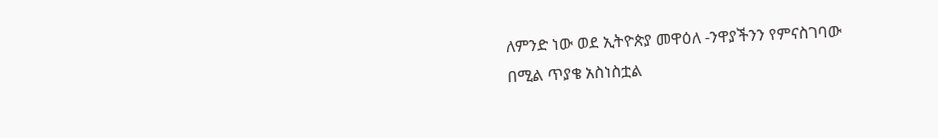ለምንድ ነው ወደ ኢትዮጵያ መዋዕለ -ንዋያችንን የምናስገባው በሚል ጥያቄ አስነስቷል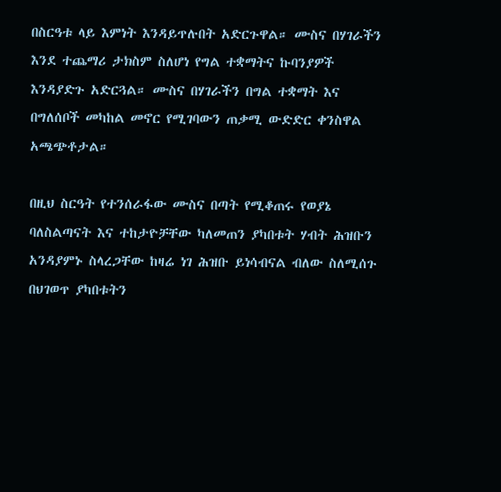በስርዓቱ ላይ እምነት እንዳይጥሉበት አድርጉዋል። ሙስና በሃገራችን እንደ ተጨማሪ ታክስም ስለሆነ የግል ተቋማትና ኩባንያዎች እንዳያድጉ አድርጓል። ሙስና በሃገራችን በግል ተቋማት እና በግለሰቦች መካከል መኖር የሚገባውን ጠቃሚ ውድድር ቀንስዋል አጫጭቶታል።

በዚህ ስርዓት የተንሰራፋው ሙስና በጣት የሚቆጠሩ የወያኔ ባለስልጣናት እና ተከታዮቻቸው ካለመጠን ያካበቱት ሃብት ሕዝቡን አንዳያምኑ ስላረጋቸው ከዛሬ ነገ ሕዝቡ ይነሳብናል ብለው ስለሚሰጉ በህገወጥ ያካበቱትን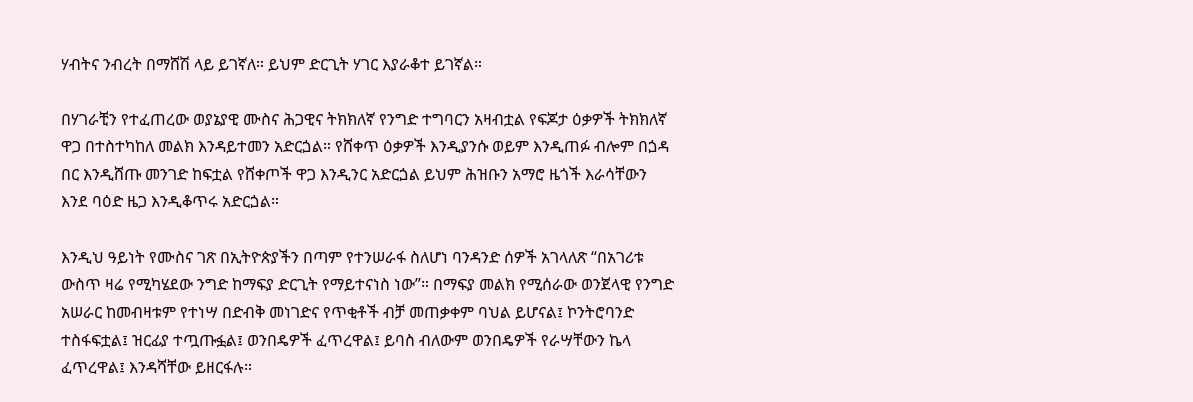ሃብትና ንብረት በማሸሽ ላይ ይገኛለ። ይህም ድርጊት ሃገር እያራቆተ ይገኛል።

በሃገራቺን የተፈጠረው ወያኔያዊ ሙስና ሕጋዊና ትክክለኛ የንግድ ተግባርን አዛብቷል የፍጆታ ዕቃዎች ትክክለኛ ዋጋ በተስተካከለ መልክ እንዳይተመን አድርጏል። የሸቀጥ ዕቃዎች እንዲያንሱ ወይም እንዲጠፉ ብሎም በጏዳ በር እንዲሸጡ መንገድ ከፍቷል የሸቀጦች ዋጋ እንዲንር አድርጏል ይህም ሕዝቡን አማሮ ዜጎች እራሳቸውን እንደ ባዕድ ዜጋ እንዲቆጥሩ አድርጏል።

እንዲህ ዓይነት የሙስና ገጽ በኢትዮጵያችን በጣም የተንሠራፋ ስለሆነ ባንዳንድ ሰዎች አገላለጽ “በአገሪቱ ውስጥ ዛሬ የሚካሄደው ንግድ ከማፍያ ድርጊት የማይተናነስ ነው”። በማፍያ መልክ የሚሰራው ወንጀላዊ የንግድ አሠራር ከመብዛቱም የተነሣ በድብቅ መነገድና የጥቂቶች ብቻ መጠቃቀም ባህል ይሆናል፤ ኮንትሮባንድ ተስፋፍቷል፤ ዝርፊያ ተጧጡፏል፤ ወንበዴዎች ፈጥረዋል፤ ይባስ ብለውም ወንበዴዎች የራሣቸውን ኬላ ፈጥረዋል፤ እንዳሻቸው ይዘርፋሉ።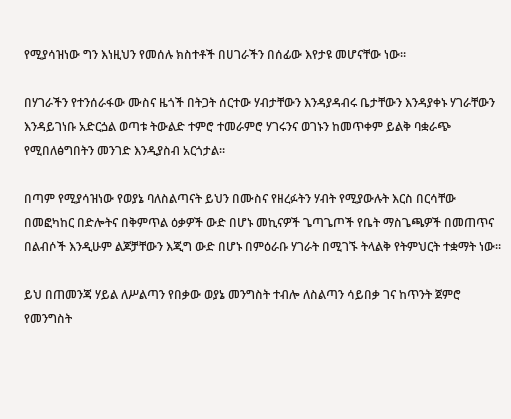የሚያሳዝነው ግን እነዚህን የመሰሉ ክስተቶች በሀገራችን በሰፊው እየታዩ መሆናቸው ነው።

በሃገራችን የተንሰራፋው ሙስና ዜጎች በትጋት ሰርተው ሃብታቸውን እንዳያዳብሩ ቤታቸውን እንዳያቀኑ ሃገራቸውን እንዳይገነቡ አድርጏል ወጣቱ ትውልድ ተምሮ ተመራምሮ ሃገሩንና ወገኑን ከመጥቀም ይልቅ ባቋራጭ የሚበለፅግበትን መንገድ እንዲያስብ አርጎታል።

በጣም የሚያሳዝነው የወያኔ ባለስልጣናት ይህን በሙስና የዘረፉትን ሃብት የሚያውሉት እርስ በርሳቸው በመፎካከር በድሎትና በቅምጥል ዕቃዎች ውድ በሆኑ መኪናዎች ጌጣጌጦች የቤት ማስጌጫዎች በመጠጥና በልብሶች እንዲሁም ልጆቻቸውን እጂግ ውድ በሆኑ በምዕራቡ ሃገራት በሚገኙ ትላልቅ የትምህርት ተቋማት ነው።

ይህ በጠመንጃ ሃይል ለሥልጣን የበቃው ወያኔ መንግስት ተብሎ ለስልጣን ሳይበቃ ገና ከጥንት ጀምሮ የመንግስት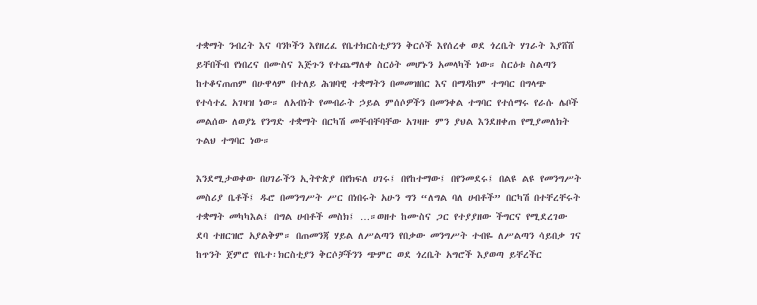ተቋማት ንብረት እና ባንኮችን እየዘረፈ የቤተክርስቲያንን ቅርሶች እየሰረቀ ወደ ጎረቤት ሃገራት እያሸሸ ይቸበችብ የነበረና በሙስና እጅጉን የተጨማለቀ ስርዕት መሆኑን አመላካች ነው። ስርዕቱ ስልጣን ከተቆናጠጠም በሁዋላም በተለይ ሕዝባዊ ተቋማትን በመመዝበር እና በማዳከም ተግባር በግላጭ የተሳተፈ አገዛዝ ነው። ለአብነት የመብራት ኃይል ምሰሶዎችን በመንቀል ተግባር የተሰማሩ የራሱ ሌቦች መልሰው ለወያኔ የንግድ ተቋማት በርካሽ መቸብቸባቸው አገዛዙ ምን ያህል እንደዘቀጠ የሚያመለክት ጉልህ ተግባር ነው።

እንደሚታወቀው በሀገራችን ኢትዮጵያ በየክፍለ ሀገሩ፤ በየከተማው፤ በየንመደሩ፤ በልዩ ልዩ የመንግሥት መስሪያ ቤቶች፤ ዱሮ በመንግሥት ሥር በነበሩት አሁን ግን “ለግል ባለ ሀብቶች” በርካሽ በተቸረቸሩት ተቋማት መካካእል፤ በግል ሀብቶች መስክ፤ …።ወዘተ ከሙስና ጋር የተያያዘው ችግርና የሚደረገው ደባ ተዘርዝሮ አያልቅም። በጠመንጃ ሃይል ለሥልጣን የበቃው መንግሥት ተብዬ ለሥልጣን ሳይበቃ ገና ከጥንት ጀምሮ የቤተ፡ክርስቲያን ቅርሶቻችንን ጭምር ወደ ጎረቤት አግሮች እያወጣ ይቸረችር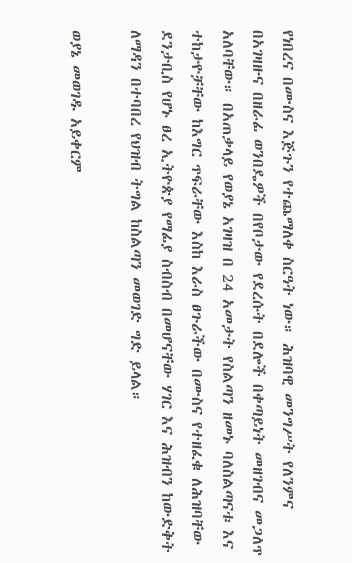የነበረና በሙስና እጅጉን የተጨማለቀ ስርዓት ነው። ሕዝባዊ መንግሥት የለንምና በአገዛዙና በዘራፊ ወንበዴዎች በየቦታው የደረሱት በደሎች በቀጣይነት መዘገብና መጋለጥ አለባቸው። በአጠቃላይ የወያኔ አገዛዝ በ 24 አመታት የስልጣን ዘመኑ ባለስልጣናቱ እና ተከታዮቻቸው ከእግር ጥፍራቸው እስከ እራስ ፀጉራችው በሙስና የተዘፈቁ ለሕዝባቸው ደንታቢስ የሆኑ ፀረ ኢትዮጵያ የማፊያ ስብስብ በመሆናቸው ሃገር እና ሕዝብን ከውድቅት ለማዳን በተባበረ የህዝብ ትግል ከስልጣን መወገድ ግድ ይላል።

ወያኔ መወገዱ አይቀርም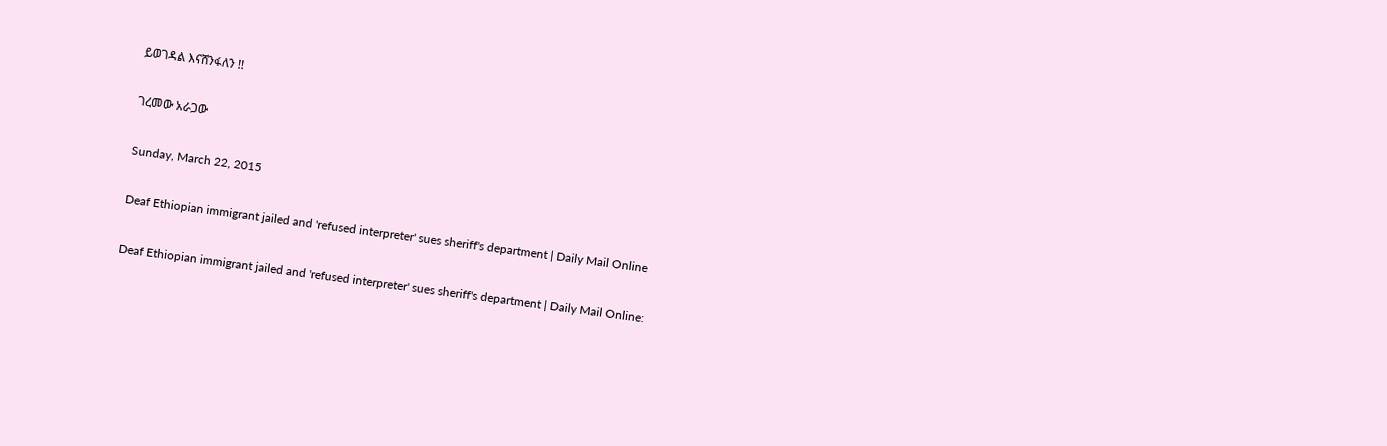ይወገዳል እናሸንፋለን !!

ገረመው አራጋው

Sunday, March 22, 2015

Deaf Ethiopian immigrant jailed and 'refused interpreter' sues sheriff's department | Daily Mail Online

Deaf Ethiopian immigrant jailed and 'refused interpreter' sues sheriff's department | Daily Mail Online: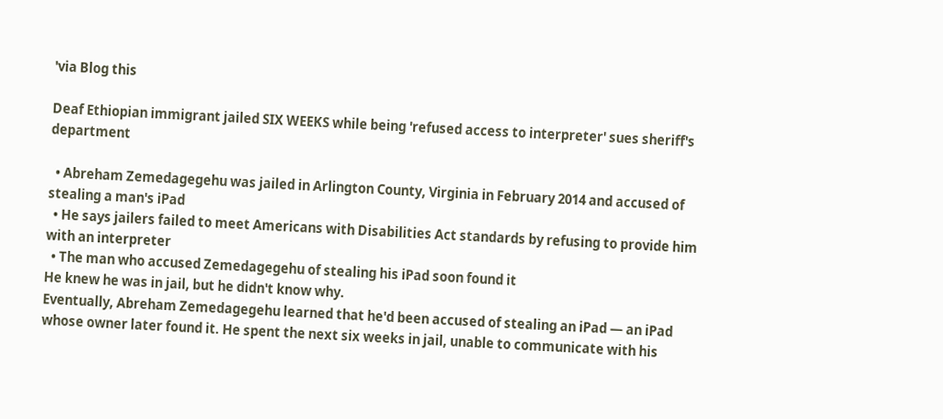'via Blog this

Deaf Ethiopian immigrant jailed SIX WEEKS while being 'refused access to interpreter' sues sheriff's department

  • Abreham Zemedagegehu was jailed in Arlington County, Virginia in February 2014 and accused of stealing a man's iPad
  • He says jailers failed to meet Americans with Disabilities Act standards by refusing to provide him with an interpreter
  • The man who accused Zemedagegehu of stealing his iPad soon found it
He knew he was in jail, but he didn't know why.
Eventually, Abreham Zemedagegehu learned that he'd been accused of stealing an iPad — an iPad whose owner later found it. He spent the next six weeks in jail, unable to communicate with his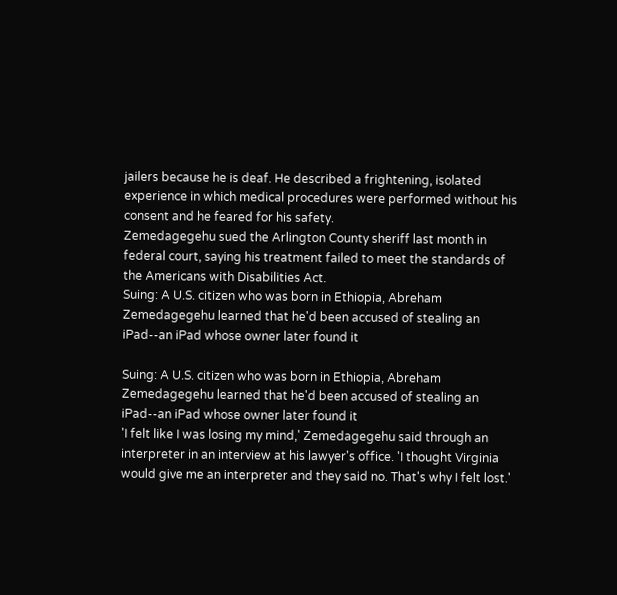jailers because he is deaf. He described a frightening, isolated experience in which medical procedures were performed without his consent and he feared for his safety.
Zemedagegehu sued the Arlington County sheriff last month in federal court, saying his treatment failed to meet the standards of the Americans with Disabilities Act.
Suing: A U.S. citizen who was born in Ethiopia, Abreham Zemedagegehu learned that he'd been accused of stealing an iPad--an iPad whose owner later found it

Suing: A U.S. citizen who was born in Ethiopia, Abreham Zemedagegehu learned that he'd been accused of stealing an iPad--an iPad whose owner later found it
'I felt like I was losing my mind,' Zemedagegehu said through an interpreter in an interview at his lawyer's office. 'I thought Virginia would give me an interpreter and they said no. That's why I felt lost.'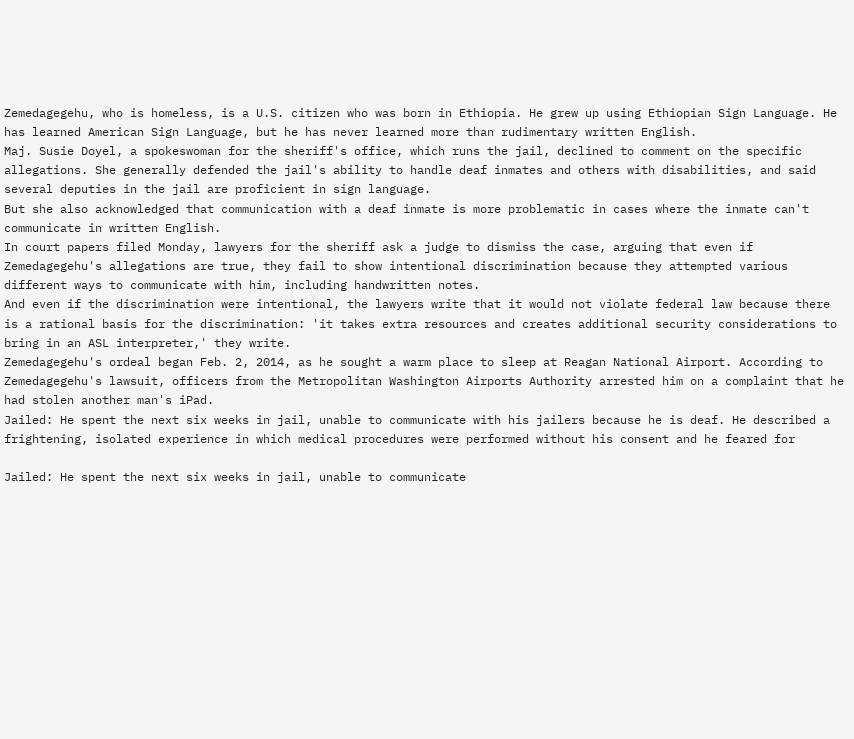Zemedagegehu, who is homeless, is a U.S. citizen who was born in Ethiopia. He grew up using Ethiopian Sign Language. He has learned American Sign Language, but he has never learned more than rudimentary written English.
Maj. Susie Doyel, a spokeswoman for the sheriff's office, which runs the jail, declined to comment on the specific allegations. She generally defended the jail's ability to handle deaf inmates and others with disabilities, and said several deputies in the jail are proficient in sign language.
But she also acknowledged that communication with a deaf inmate is more problematic in cases where the inmate can't communicate in written English.
In court papers filed Monday, lawyers for the sheriff ask a judge to dismiss the case, arguing that even if Zemedagegehu's allegations are true, they fail to show intentional discrimination because they attempted various different ways to communicate with him, including handwritten notes.
And even if the discrimination were intentional, the lawyers write that it would not violate federal law because there is a rational basis for the discrimination: 'it takes extra resources and creates additional security considerations to bring in an ASL interpreter,' they write.
Zemedagegehu's ordeal began Feb. 2, 2014, as he sought a warm place to sleep at Reagan National Airport. According to Zemedagegehu's lawsuit, officers from the Metropolitan Washington Airports Authority arrested him on a complaint that he had stolen another man's iPad.
Jailed: He spent the next six weeks in jail, unable to communicate with his jailers because he is deaf. He described a frightening, isolated experience in which medical procedures were performed without his consent and he feared for

Jailed: He spent the next six weeks in jail, unable to communicate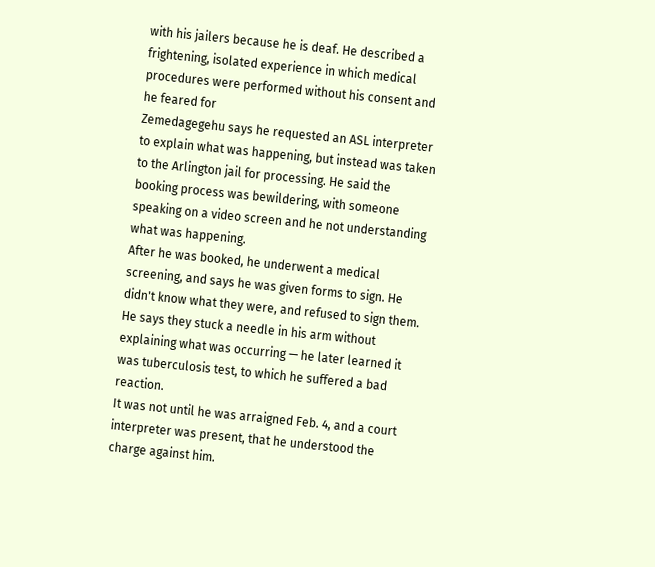with his jailers because he is deaf. He described a frightening, isolated experience in which medical procedures were performed without his consent and he feared for
Zemedagegehu says he requested an ASL interpreter to explain what was happening, but instead was taken to the Arlington jail for processing. He said the booking process was bewildering, with someone speaking on a video screen and he not understanding what was happening.
After he was booked, he underwent a medical screening, and says he was given forms to sign. He didn't know what they were, and refused to sign them. He says they stuck a needle in his arm without explaining what was occurring — he later learned it was tuberculosis test, to which he suffered a bad reaction.
It was not until he was arraigned Feb. 4, and a court interpreter was present, that he understood the charge against him.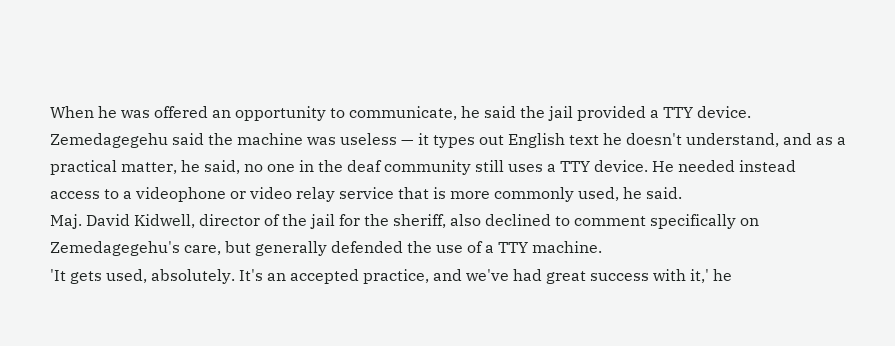When he was offered an opportunity to communicate, he said the jail provided a TTY device. Zemedagegehu said the machine was useless — it types out English text he doesn't understand, and as a practical matter, he said, no one in the deaf community still uses a TTY device. He needed instead access to a videophone or video relay service that is more commonly used, he said.
Maj. David Kidwell, director of the jail for the sheriff, also declined to comment specifically on Zemedagegehu's care, but generally defended the use of a TTY machine.
'It gets used, absolutely. It's an accepted practice, and we've had great success with it,' he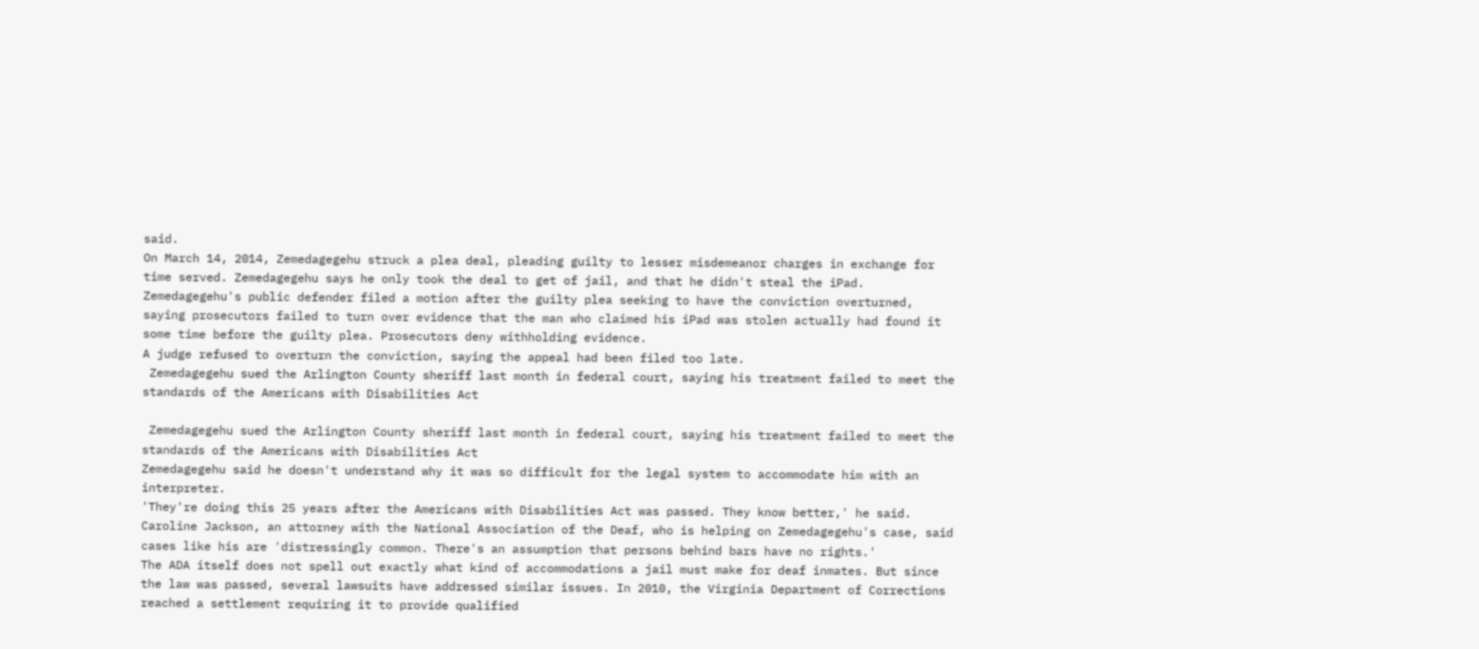said.
On March 14, 2014, Zemedagegehu struck a plea deal, pleading guilty to lesser misdemeanor charges in exchange for time served. Zemedagegehu says he only took the deal to get of jail, and that he didn't steal the iPad.
Zemedagegehu's public defender filed a motion after the guilty plea seeking to have the conviction overturned, saying prosecutors failed to turn over evidence that the man who claimed his iPad was stolen actually had found it some time before the guilty plea. Prosecutors deny withholding evidence.
A judge refused to overturn the conviction, saying the appeal had been filed too late.
 Zemedagegehu sued the Arlington County sheriff last month in federal court, saying his treatment failed to meet the standards of the Americans with Disabilities Act

 Zemedagegehu sued the Arlington County sheriff last month in federal court, saying his treatment failed to meet the standards of the Americans with Disabilities Act
Zemedagegehu said he doesn't understand why it was so difficult for the legal system to accommodate him with an interpreter.
'They're doing this 25 years after the Americans with Disabilities Act was passed. They know better,' he said.
Caroline Jackson, an attorney with the National Association of the Deaf, who is helping on Zemedagegehu's case, said cases like his are 'distressingly common. There's an assumption that persons behind bars have no rights.'
The ADA itself does not spell out exactly what kind of accommodations a jail must make for deaf inmates. But since the law was passed, several lawsuits have addressed similar issues. In 2010, the Virginia Department of Corrections reached a settlement requiring it to provide qualified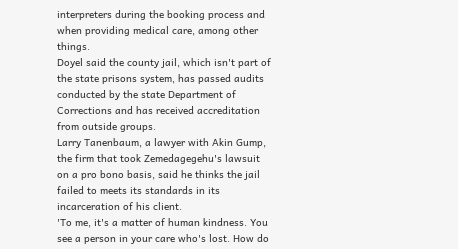interpreters during the booking process and when providing medical care, among other things.
Doyel said the county jail, which isn't part of the state prisons system, has passed audits conducted by the state Department of Corrections and has received accreditation from outside groups.
Larry Tanenbaum, a lawyer with Akin Gump, the firm that took Zemedagegehu's lawsuit on a pro bono basis, said he thinks the jail failed to meets its standards in its incarceration of his client.
'To me, it's a matter of human kindness. You see a person in your care who's lost. How do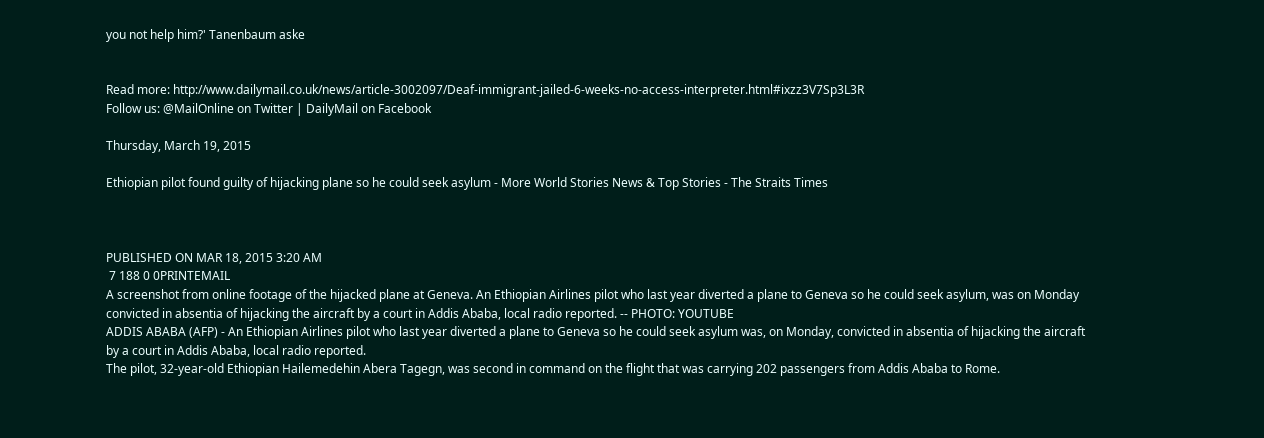you not help him?' Tanenbaum aske


Read more: http://www.dailymail.co.uk/news/article-3002097/Deaf-immigrant-jailed-6-weeks-no-access-interpreter.html#ixzz3V7Sp3L3R
Follow us: @MailOnline on Twitter | DailyMail on Facebook

Thursday, March 19, 2015

Ethiopian pilot found guilty of hijacking plane so he could seek asylum - More World Stories News & Top Stories - The Straits Times



PUBLISHED ON MAR 18, 2015 3:20 AM
 7 188 0 0PRINTEMAIL
A screenshot from online footage of the hijacked plane at Geneva. An Ethiopian Airlines pilot who last year diverted a plane to Geneva so he could seek asylum, was on Monday convicted in absentia of hijacking the aircraft by a court in Addis Ababa, local radio reported. -- PHOTO: YOUTUBE
ADDIS ABABA (AFP) - An Ethiopian Airlines pilot who last year diverted a plane to Geneva so he could seek asylum was, on Monday, convicted in absentia of hijacking the aircraft by a court in Addis Ababa, local radio reported.
The pilot, 32-year-old Ethiopian Hailemedehin Abera Tagegn, was second in command on the flight that was carrying 202 passengers from Addis Ababa to Rome.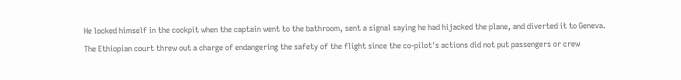He locked himself in the cockpit when the captain went to the bathroom, sent a signal saying he had hijacked the plane, and diverted it to Geneva.
The Ethiopian court threw out a charge of endangering the safety of the flight since the co-pilot's actions did not put passengers or crew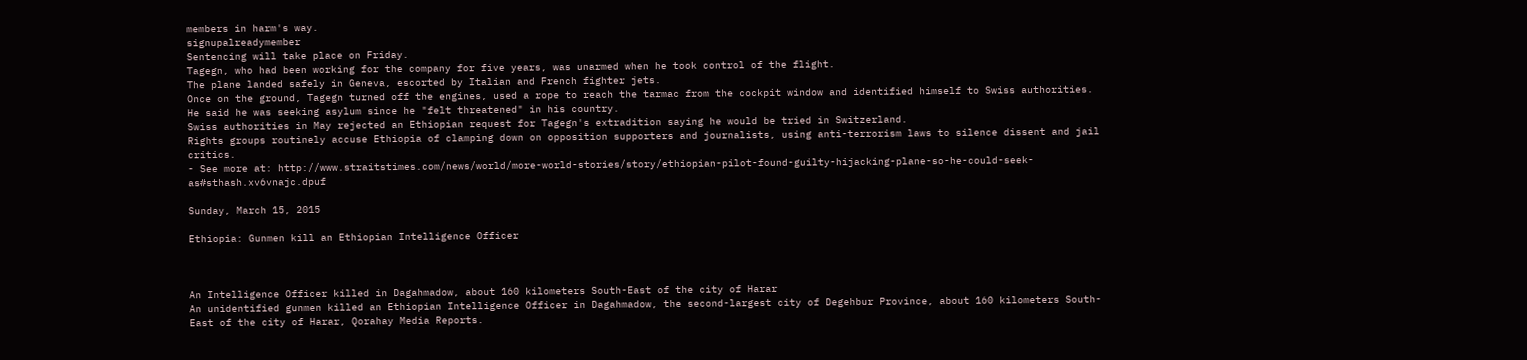members in harm's way.
signupalreadymember
Sentencing will take place on Friday.
Tagegn, who had been working for the company for five years, was unarmed when he took control of the flight.
The plane landed safely in Geneva, escorted by Italian and French fighter jets.
Once on the ground, Tagegn turned off the engines, used a rope to reach the tarmac from the cockpit window and identified himself to Swiss authorities.
He said he was seeking asylum since he "felt threatened" in his country.
Swiss authorities in May rejected an Ethiopian request for Tagegn's extradition saying he would be tried in Switzerland.
Rights groups routinely accuse Ethiopia of clamping down on opposition supporters and journalists, using anti-terrorism laws to silence dissent and jail critics.
- See more at: http://www.straitstimes.com/news/world/more-world-stories/story/ethiopian-pilot-found-guilty-hijacking-plane-so-he-could-seek-as#sthash.xv6vnajc.dpuf

Sunday, March 15, 2015

Ethiopia: Gunmen kill an Ethiopian Intelligence Officer



An Intelligence Officer killed in Dagahmadow, about 160 kilometers South-East of the city of Harar
An unidentified gunmen killed an Ethiopian Intelligence Officer in Dagahmadow, the second-largest city of Degehbur Province, about 160 kilometers South-East of the city of Harar, Qorahay Media Reports.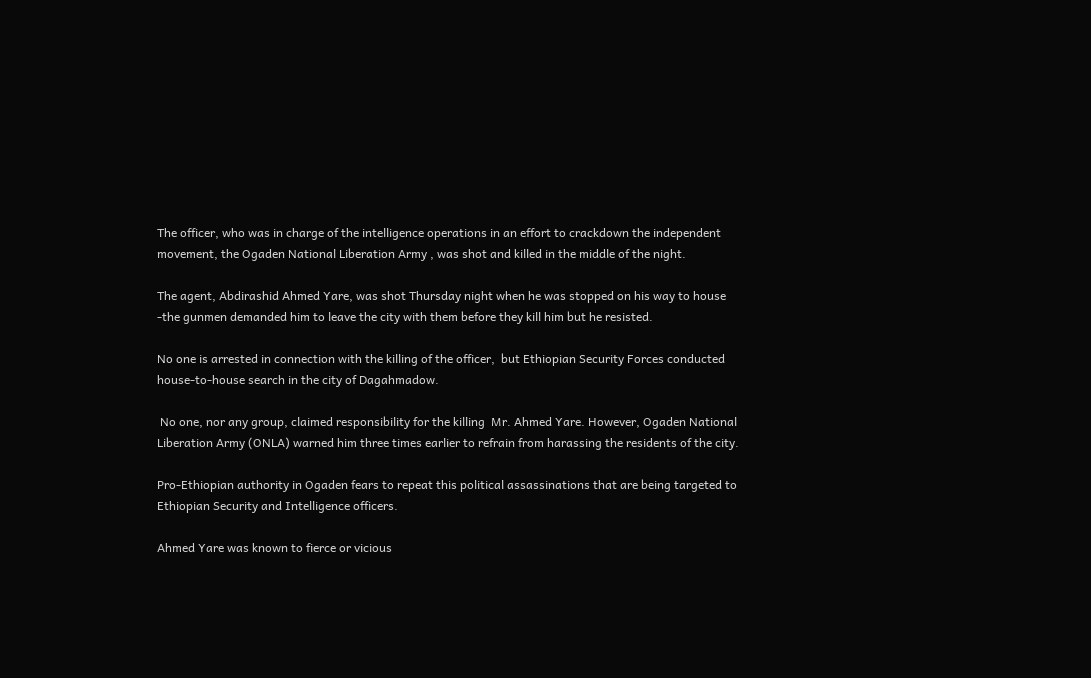The officer, who was in charge of the intelligence operations in an effort to crackdown the independent movement, the Ogaden National Liberation Army , was shot and killed in the middle of the night.

The agent, Abdirashid Ahmed Yare, was shot Thursday night when he was stopped on his way to house -the gunmen demanded him to leave the city with them before they kill him but he resisted.

No one is arrested in connection with the killing of the officer,  but Ethiopian Security Forces conducted house-to-house search in the city of Dagahmadow.

 No one, nor any group, claimed responsibility for the killing  Mr. Ahmed Yare. However, Ogaden National Liberation Army (ONLA) warned him three times earlier to refrain from harassing the residents of the city.

Pro-Ethiopian authority in Ogaden fears to repeat this political assassinations that are being targeted to Ethiopian Security and Intelligence officers.

Ahmed Yare was known to fierce or vicious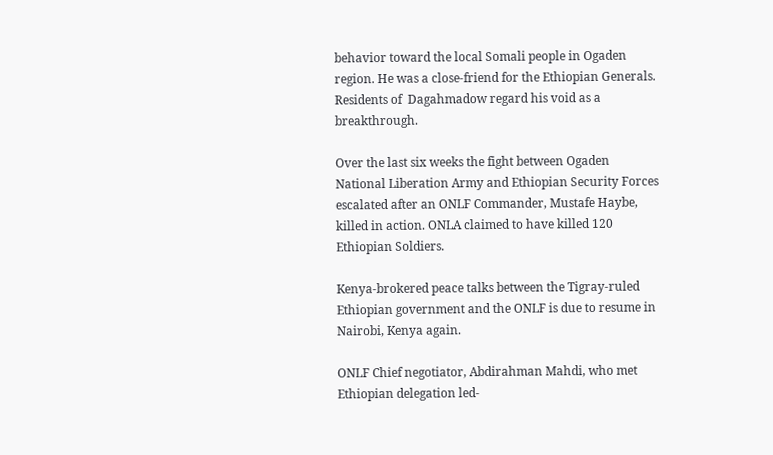behavior toward the local Somali people in Ogaden region. He was a close-friend for the Ethiopian Generals. Residents of  Dagahmadow regard his void as a breakthrough.

Over the last six weeks the fight between Ogaden National Liberation Army and Ethiopian Security Forces escalated after an ONLF Commander, Mustafe Haybe, killed in action. ONLA claimed to have killed 120 Ethiopian Soldiers.

Kenya-brokered peace talks between the Tigray-ruled Ethiopian government and the ONLF is due to resume in Nairobi, Kenya again.

ONLF Chief negotiator, Abdirahman Mahdi, who met Ethiopian delegation led-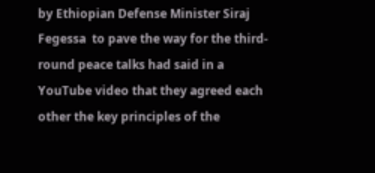by Ethiopian Defense Minister Siraj Fegessa  to pave the way for the third-round peace talks had said in a YouTube video that they agreed each other the key principles of the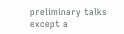preliminary talks except a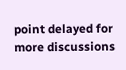point delayed for more discussions